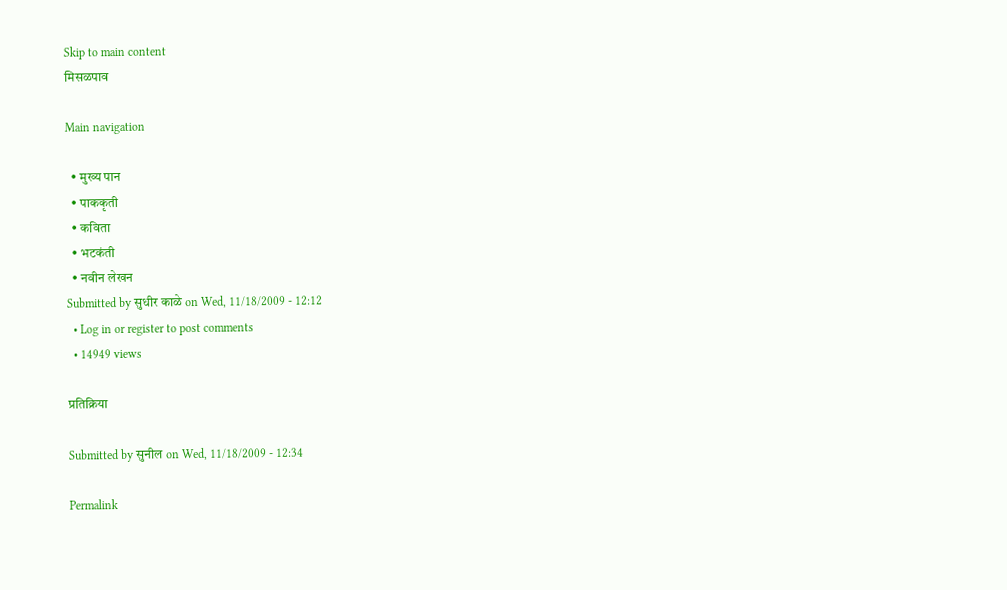Skip to main content
मिसळपाव

Main navigation

  • मुख्य पान
  • पाककृती
  • कविता
  • भटकंती
  • नवीन लेखन
Submitted by सुधीर काळे on Wed, 11/18/2009 - 12:12
  • Log in or register to post comments
  • 14949 views

प्रतिक्रिया

Submitted by सुनील on Wed, 11/18/2009 - 12:34

Permalink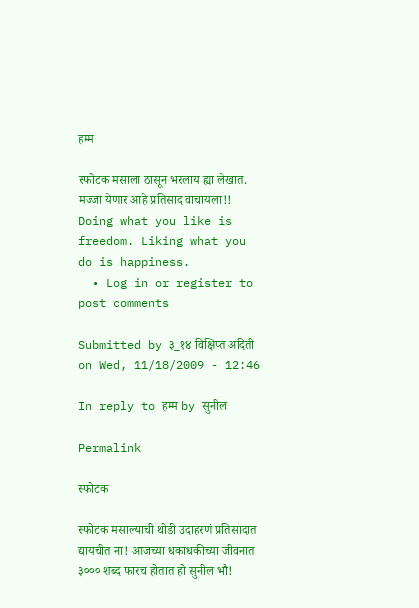हम्म

स्फोटक मसाला ठासून भरलाय ह्या लेखात. मज्जा येणार आहे प्रतिसाद वाचायला!! Doing what you like is freedom. Liking what you do is happiness.
  • Log in or register to post comments

Submitted by ३_१४ विक्षिप्त अदिती on Wed, 11/18/2009 - 12:46

In reply to हम्म by सुनील

Permalink

स्फोटक

स्फोटक मसाल्याची थोडी उदाहरणं प्रतिसादात द्यायचीत ना! आजच्या धकाधकीच्या जीवनात ३००० शब्द फारच होतात हो सुनील भौ!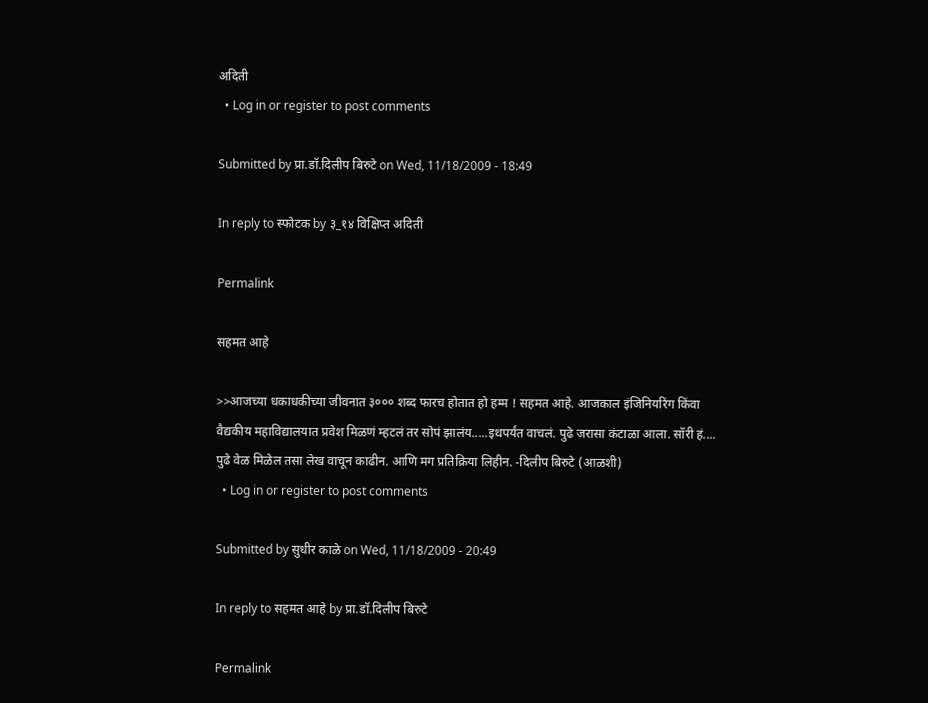अदिती
  • Log in or register to post comments

Submitted by प्रा.डॉ.दिलीप बिरुटे on Wed, 11/18/2009 - 18:49

In reply to स्फोटक by ३_१४ विक्षिप्त अदिती

Permalink

सहमत आहे

>>आजच्या धकाधकीच्या जीवनात ३००० शब्द फारच होतात हो हम्म ! सहमत आहे. आजकाल इंजिनियरिंग किंवा वैद्यकीय महाविद्यालयात प्रवेश मिळणं म्हटलं तर सोपं झालंय.....इथपर्यंत वाचलं. पुढे जरासा कंटाळा आला. सॉरी हं.... पुढे वेळ मिळेल तसा लेख वाचून काढीन. आणि मग प्रतिक्रिया लिहीन. -दिलीप बिरुटे (आळशी)
  • Log in or register to post comments

Submitted by सुधीर काळे on Wed, 11/18/2009 - 20:49

In reply to सहमत आहे by प्रा.डॉ.दिलीप बिरुटे

Permalink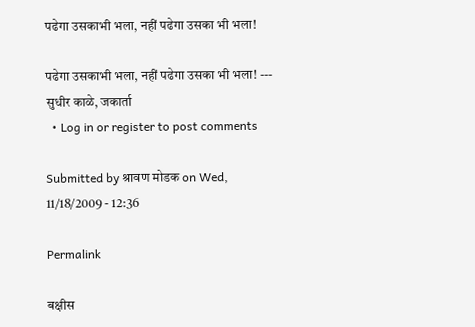पढेगा उसकाभी भला, नहीं पढेगा उसका भी भला!

पढेगा उसकाभी भला, नहीं पढेगा उसका भी भला! --- सुधीर काळे, जकार्ता
  • Log in or register to post comments

Submitted by श्रावण मोडक on Wed, 11/18/2009 - 12:36

Permalink

बक्षीस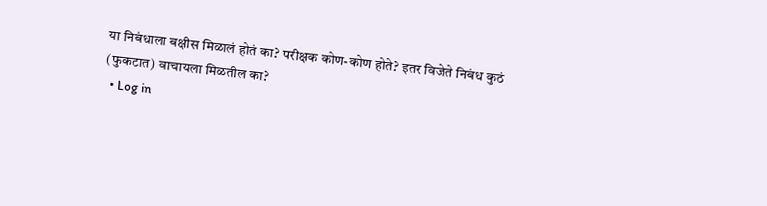या निबंधाला बक्षीस मिळालं होतं का? परीक्षक कोण-कोण होते? इतर विजेते निबंध कुठं (फुकटात) वाचायला मिळतील का?
  • Log in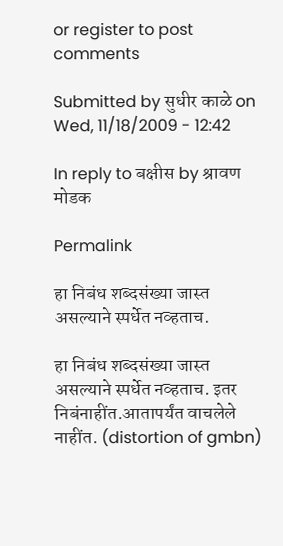or register to post comments

Submitted by सुधीर काळे on Wed, 11/18/2009 - 12:42

In reply to बक्षीस by श्रावण मोडक

Permalink

हा निबंध शब्दसंख्या जास्त असल्याने स्पर्धेत नव्हताच.

हा निबंध शब्दसंख्या जास्त असल्याने स्पर्धेत नव्हताच. इतर निबंनाहींत.आतापर्यंत वाचलेले नाहींत. (distortion of gmbn)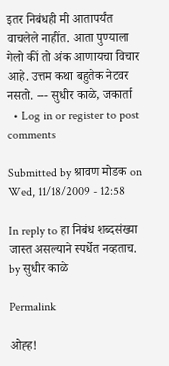इतर निबंधही मी आतापर्यंत वाचलेले नाहींत. आता पुण्याला गेलो कीं तो अंक आणायचा विचार आहे. उत्तम कथा बहुतेक नेटवर नसतो. --- सुधीर काळे, जकार्ता
  • Log in or register to post comments

Submitted by श्रावण मोडक on Wed, 11/18/2009 - 12:58

In reply to हा निबंध शब्दसंख्या जास्त असल्याने स्पर्धेत नव्हताच. by सुधीर काळे

Permalink

ओह्ह!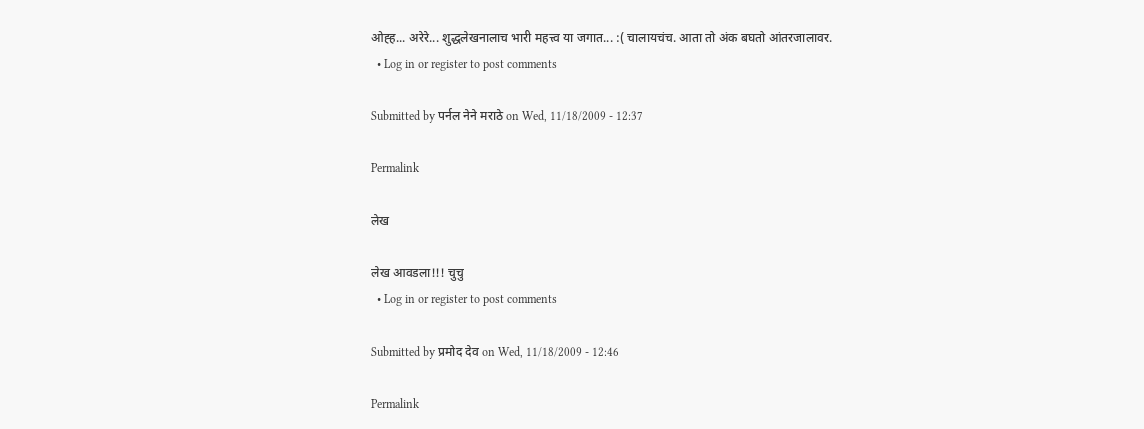ओह्ह... अरेरे... शुद्धलेखनालाच भारी महत्त्व या जगात... :( चालायचंच. आता तो अंक बघतो आंतरजालावर.
  • Log in or register to post comments

Submitted by पर्नल नेने मराठे on Wed, 11/18/2009 - 12:37

Permalink

लेख

लेख आवडला!!! चुचु
  • Log in or register to post comments

Submitted by प्रमोद देव on Wed, 11/18/2009 - 12:46

Permalink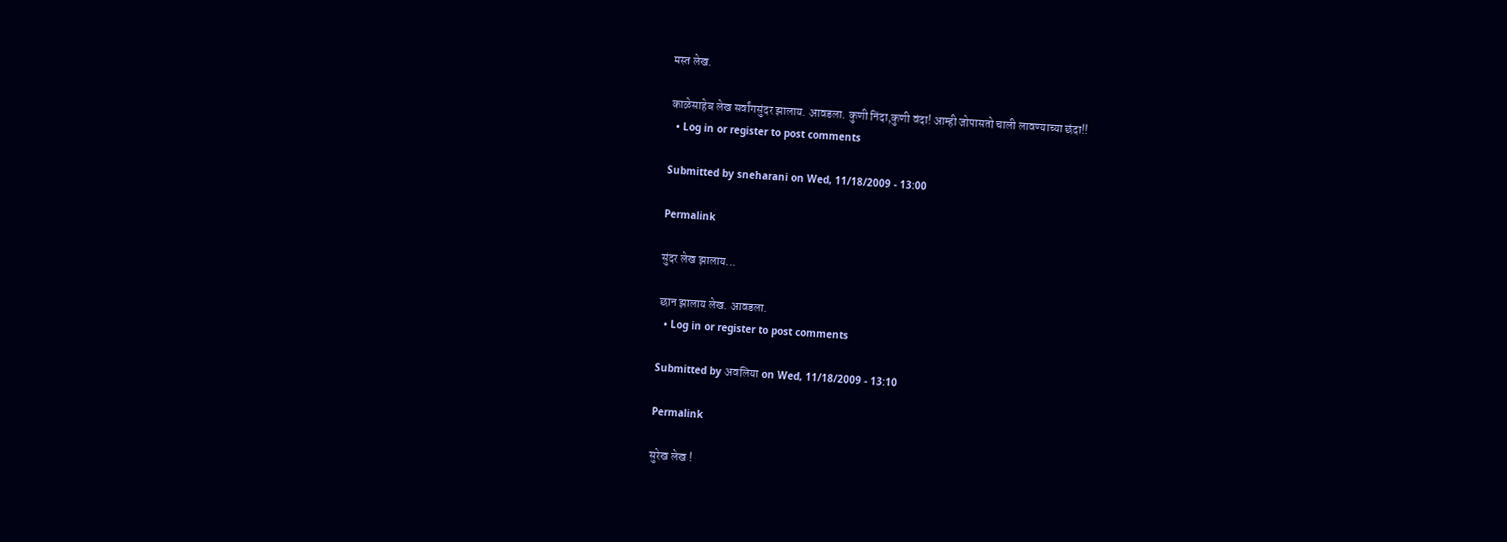मस्त लेख.

काळेसाहेब लेख सर्वांगसुंदर झालाय. आवडला. कुणी निंदा,कुणी वंदा! आम्ही जोपासतो चाली लावण्याच्या छंदा!!
  • Log in or register to post comments

Submitted by sneharani on Wed, 11/18/2009 - 13:00

Permalink

सुंदर लेख झालाय...

छान झालाय लेख. आवडला.
  • Log in or register to post comments

Submitted by अवलिया on Wed, 11/18/2009 - 13:10

Permalink

सुरेख लेख !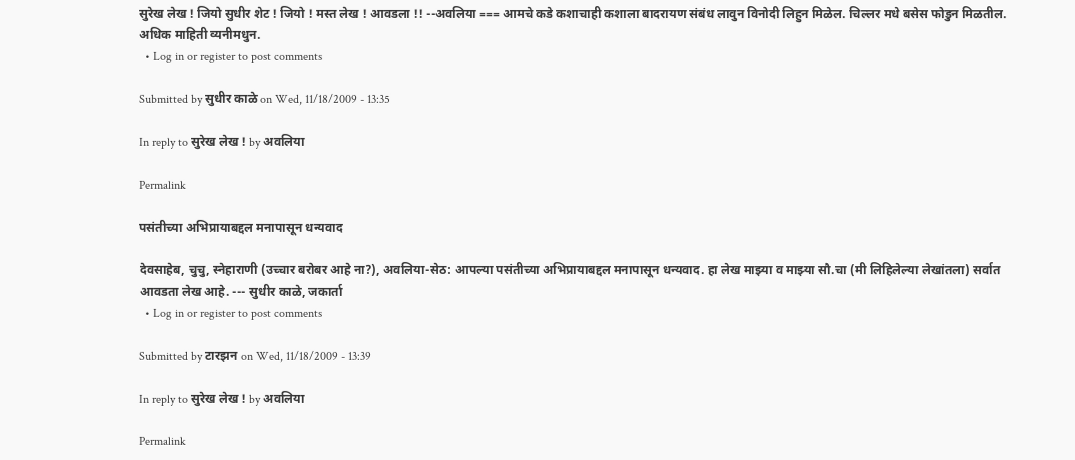सुरेख लेख ! जियो सुधीर शेट ! जियो ! मस्त लेख ! आवडला !! --अवलिया === आमचे कडे कशाचाही कशाला बादरायण संबंध लावुन विनोदी लिहुन मिळेल. चिल्लर मधे बसेस फोडुन मिळतील. अधिक माहिती व्यनीमधुन.
  • Log in or register to post comments

Submitted by सुधीर काळे on Wed, 11/18/2009 - 13:35

In reply to सुरेख लेख ! by अवलिया

Permalink

पसंतीच्या अभिप्रायाबद्दल मनापासून धन्यवाद

देवसाहेब, चुचु, स्नेहाराणी (उच्चार बरोबर आहे ना?), अवलिया-सेठ: आपल्या पसंतीच्या अभिप्रायाबद्दल मनापासून धन्यवाद. हा लेख माझ्या व माझ्या सौ.चा (मी लिहिलेल्या लेखांतला) सर्वात आवडता लेख आहे. --- सुधीर काळे, जकार्ता
  • Log in or register to post comments

Submitted by टारझन on Wed, 11/18/2009 - 13:39

In reply to सुरेख लेख ! by अवलिया

Permalink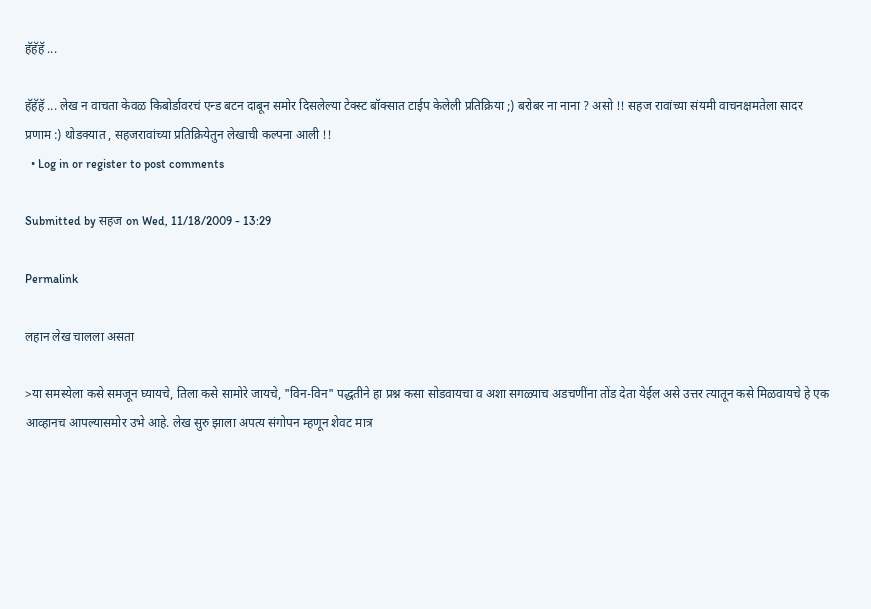हॅहॅहॅ ...

हॅहॅहॅ ... लेख न वाचता केवळ किबोर्डावरचं एन्ड बटन दाबून समोर दिसलेल्या टेक्स्ट बॉक्सात टाईप केलेली प्रतिक्रिया ;) बरोबर ना नाना ? असो !! सहज रावांच्या संयमी वाचनक्षमतेला सादर प्रणाम :) थोडक्यात , सहजरावांच्या प्रतिक्रियेतुन लेखाची कल्पना आली !!
  • Log in or register to post comments

Submitted by सहज on Wed, 11/18/2009 - 13:29

Permalink

लहान लेख चालला असता

>या समस्येला कसे समजून घ्यायचे, तिला कसे सामोरे जायचे, "विन-विन" पद्धतीने हा प्रश्न कसा सोडवायचा व अशा सगळ्याच अडचणींना तोंड देता येईल असे उत्तर त्यातून कसे मिळवायचे हे एक आव्हानच आपल्यासमोर उभे आहे. लेख सुरु झाला अपत्य संगोपन म्हणून शेवट मात्र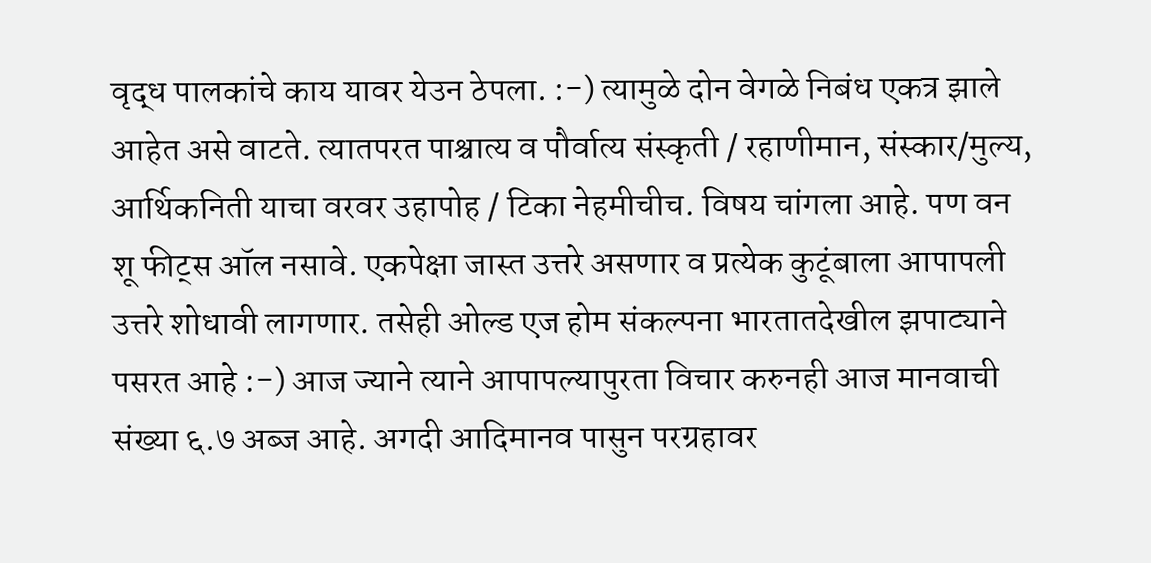वृद्ध पालकांचे काय यावर येउन ठेपला. :-) त्यामुळे दोन वेगळे निबंध एकत्र झाले आहेत असे वाटते. त्यातपरत पाश्चात्य व पौर्वात्य संस्कृती / रहाणीमान, संस्कार/मुल्य, आर्थिकनिती याचा वरवर उहापोह / टिका नेहमीचीच. विषय चांगला आहे. पण वन शू फीट्स ऑल नसावे. एकपेक्षा जास्त उत्तरे असणार व प्रत्येक कुटूंबाला आपापली उत्तरे शोधावी लागणार. तसेही ओल्ड एज होम संकल्पना भारतातदेखील झपाट्याने पसरत आहे :-) आज ज्याने त्याने आपापल्यापुरता विचार करुनही आज मानवाची संख्या ६.७ अब्ज आहे. अगदी आदिमानव पासुन परग्रहावर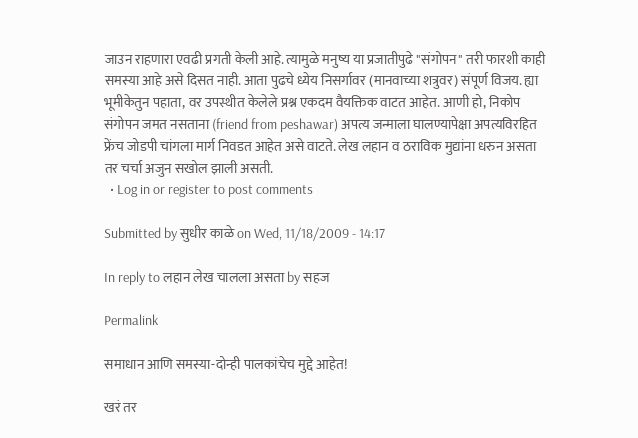जाउन राहणारा एवढी प्रगती केली आहे. त्यामुळे मनुष्य या प्रजातीपुढे "संगोपन" तरी फारशी काही समस्या आहे असे दिसत नाही. आता पुढचे ध्येय निसर्गावर (मानवाच्या शत्रुवर) संपूर्ण विजय. ह्या भूमीकेतुन पहाता, वर उपस्थीत केलेले प्रश्न एकदम वैयक्तिक वाटत आहेत. आणी हो, निकोप संगोपन जमत नसताना (friend from peshawar) अपत्य जन्माला घालण्यापेक्षा अपत्यविरहित फ्रेंच जोडपी चांगला मार्ग निवडत आहेत असे वाटते. लेख लहान व ठराविक मुद्यांना धरुन असता तर चर्चा अजुन सखोल झाली असती.
  • Log in or register to post comments

Submitted by सुधीर काळे on Wed, 11/18/2009 - 14:17

In reply to लहान लेख चालला असता by सहज

Permalink

समाधान आणि समस्या-दोन्ही पालकांचेच मुद्दे आहेत!

खरं तर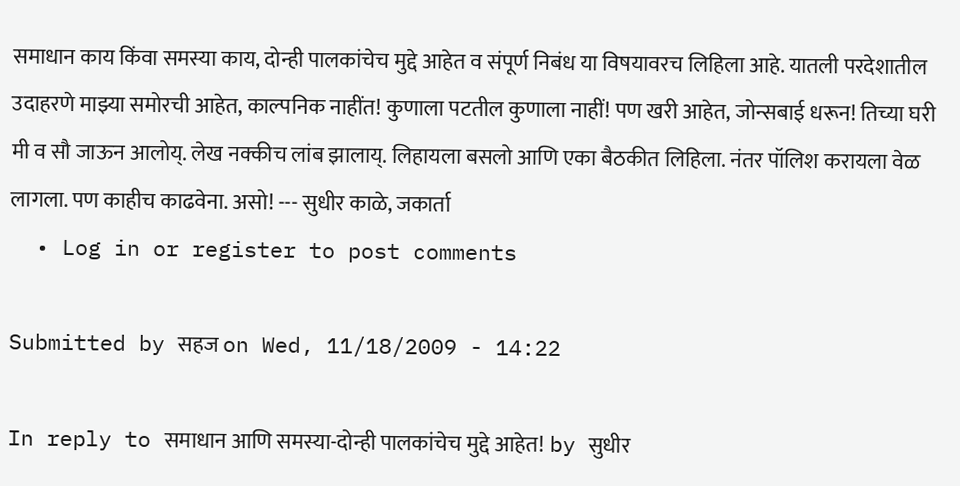समाधान काय किंवा समस्या काय, दोन्ही पालकांचेच मुद्दे आहेत व संपूर्ण निबंध या विषयावरच लिहिला आहे. यातली परदेशातील उदाहरणे माझ्या समोरची आहेत, काल्पनिक नाहींत! कुणाला पटतील कुणाला नाहीं! पण खरी आहेत, जोन्सबाई धरून! तिच्या घरी मी व सौ जाऊन आलोय्. लेख नक्कीच लांब झालाय्. लिहायला बसलो आणि एका बैठकीत लिहिला. नंतर पॉलिश करायला वेळ लागला. पण काहीच काढवेना. असो! --- सुधीर काळे, जकार्ता
  • Log in or register to post comments

Submitted by सहज on Wed, 11/18/2009 - 14:22

In reply to समाधान आणि समस्या-दोन्ही पालकांचेच मुद्दे आहेत! by सुधीर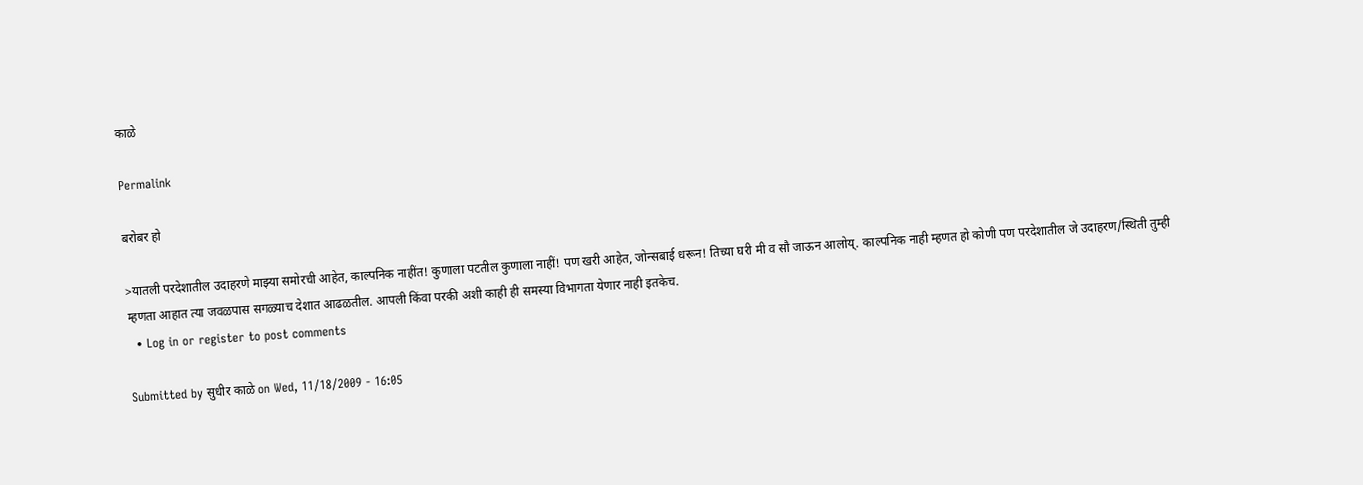काळे

Permalink

बरोबर हो

>यातली परदेशातील उदाहरणे माझ्या समोरची आहेत, काल्पनिक नाहींत! कुणाला पटतील कुणाला नाहीं! पण खरी आहेत, जोन्सबाई धरून! तिच्या घरी मी व सौ जाऊन आलोय्. काल्पनिक नाही म्हणत हो कोणी पण परदेशातील जे उदाहरण/स्थिती तुम्ही म्हणता आहात त्या जवळपास सगळ्याच देशात आढळतील. आपली किंवा परकी अशी काही ही समस्या विभागता येणार नाही इतकेच.
  • Log in or register to post comments

Submitted by सुधीर काळे on Wed, 11/18/2009 - 16:05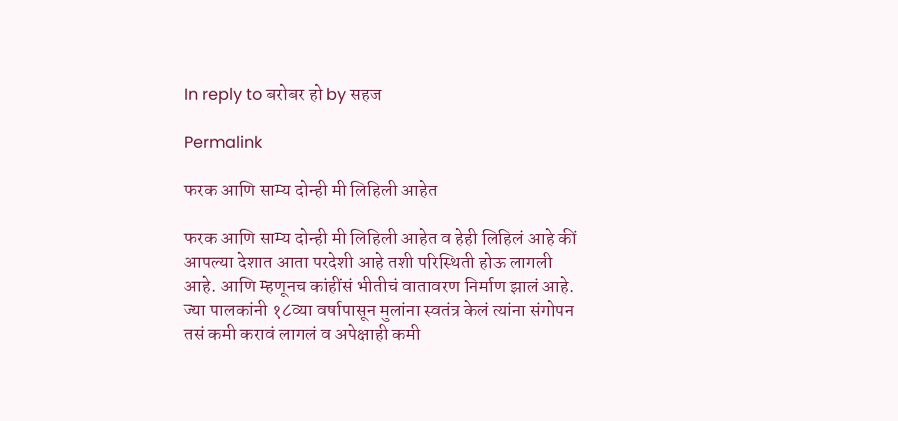In reply to बरोबर हो by सहज

Permalink

फरक आणि साम्य दोन्ही मी लिहिली आहेत

फरक आणि साम्य दोन्ही मी लिहिली आहेत व हेही लिहिलं आहे कीं आपल्या देशात आता परदेशी आहे तशी परिस्थिती होऊ लागली आहे. आणि म्हणूनच कांहींसं भीतीचं वातावरण निर्माण झालं आहे. ज्या पालकांनी १८व्या वर्षापासून मुलांना स्वतंत्र केलं त्यांना संगोपन तसं कमी करावं लागलं व अपेक्षाही कमी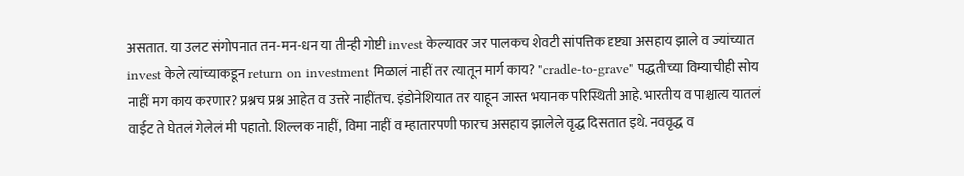असतात. या उलट संगोपनात तन-मन-धन या तीन्ही गोष्टी invest केल्यावर जर पालकच शेवटी सांपत्तिक दृष्ट्या असहाय झाले व ज्यांच्यात invest केले त्यांच्याकडून return on investment मिळालं नाहीं तर त्यातून मार्ग काय? "cradle-to-grave" पद्धतीच्या विम्याचीही सोय नाहीं मग काय करणार? प्रश्नच प्रश्न आहेत व उत्तरे नाहींतच. इंडोनेशियात तर याहून जास्त भयानक परिस्थिती आहे. भारतीय व पाश्चात्य यातलं वाईट ते घेतलं गेलेलं मी पहातो. शिल्लक नाहीं, विमा नाहीं व म्हातारपणी फारच असहाय झालेले वृद्ध दिसतात इथे. नववृद्ध व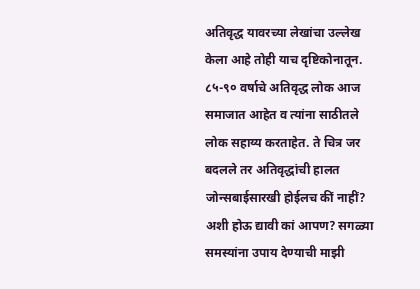अतिवृद्ध यावरच्या लेखांचा उल्लेख केला आहे तोही याच दृष्टिकोनातून. ८५-९० वर्षाचे अतिवृद्ध लोक आज समाजात आहेत व त्यांना साठीतले लोक सहाय्य करताहेत. ते चित्र जर बदलले तर अतिवृद्धांची हालत जोन्सबाईसारखी होईलच कीं नाहीं? अशी होऊ द्यावी कां आपण? सगळ्या समस्यांना उपाय देण्याची माझी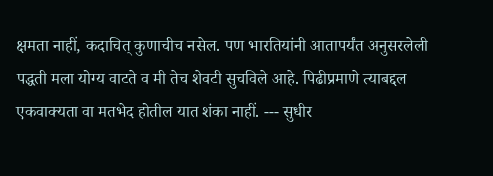क्षमता नाहीं, कदाचित् कुणाचीच नसेल. पण भारतियांनी आतापर्यंत अनुसरलेली पद्धती मला योग्य वाटते व मी तेच शेवटी सुचविले आहे. पिढीप्रमाणे त्याबद्दल एकवाक्यता वा मतभेद होतील यात शंका नाहीं. --- सुधीर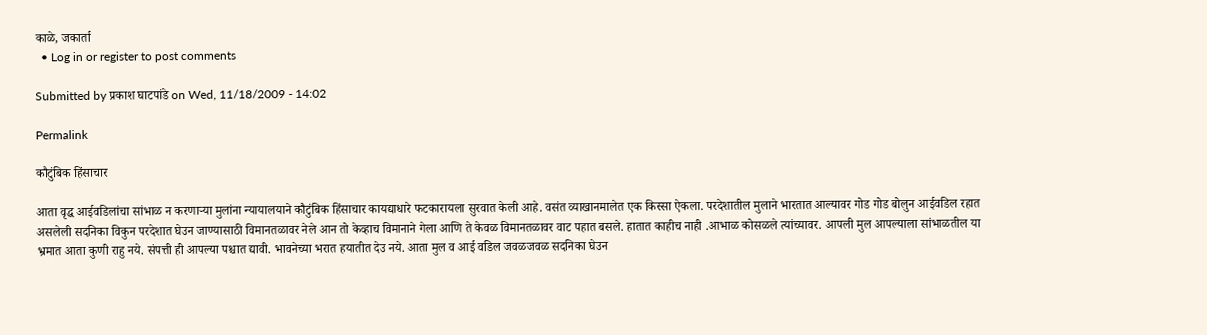काळे, जकार्ता
  • Log in or register to post comments

Submitted by प्रकाश घाटपांडे on Wed, 11/18/2009 - 14:02

Permalink

कौटुंबिक हिंसाचार

आता वृद्ध आईवडिलांचा सांभाळ न करणार्‍या मुलांना न्यायालयाने कौटुंबिक हिंसाचार कायद्याधारे फटकारायला सुरवात केली आहे. वसंत व्याखानमालेत एक किस्सा ऐकला. परदेशातील मुलाने भारतात आल्यावर गोड गोड बोलुन आईवडिल रहात असलेली सदनिका विकुन परदेशात घेउन जाण्यासाठी विमानतळावर नेले आन तो केव्हाच विमानाने गेला आणि ते केवळ विमानतळावर वाट पहात बसले. हातात काहीच नाही .आभाळ कोसळले त्यांच्यावर. आपली मुल आपल्याला सांभाळतील या भ्रमात आता कुणी राहु नये. संपत्ती ही आपल्या पश्चात द्यावी. भावनेच्या भरात हयातीत देउ नये. आता मुल व आई वडिल जवळजवळ सदनिका घेउन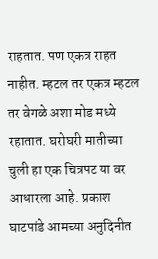राहतात. पण एकत्र राहत नाहीत. म्हटल तर एकत्र म्हटल तर वेगळे अशा मोड मध्ये रहातात. घरोघरी मातीच्या चुली हा एक चित्रपट या वर आधारला आहे. प्रकाश घाटपांडे आमच्या अनुदिनीत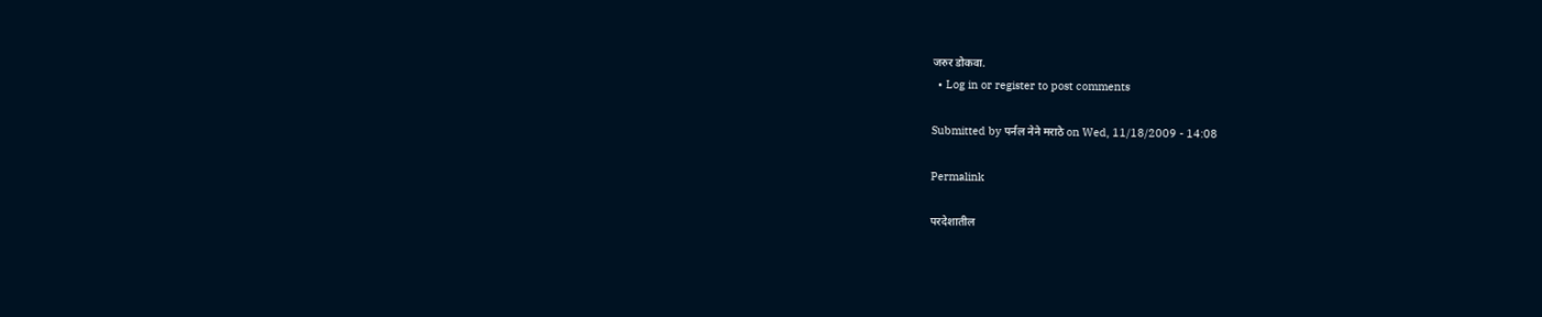जरुर डोकवा.
  • Log in or register to post comments

Submitted by पर्नल नेने मराठे on Wed, 11/18/2009 - 14:08

Permalink

परदेशातील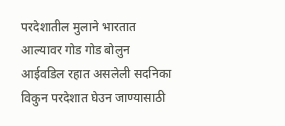परदेशातील मुलाने भारतात आल्यावर गोड गोड बोलुन आईवडिल रहात असलेली सदनिका विकुन परदेशात घेउन जाण्यासाठी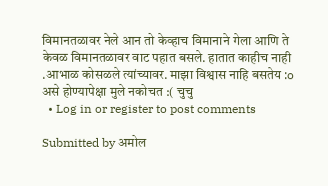विमानतळावर नेले आन तो केव्हाच विमानाने गेला आणि ते केवळ विमानतळावर वाट पहात बसले. हातात काहीच नाही .आभाळ कोसळले त्यांच्यावर. माझा विश्वास नाहि बसतेय :o असे होण्यापेक्षा मुले नकोचत :( चुचु
  • Log in or register to post comments

Submitted by अमोल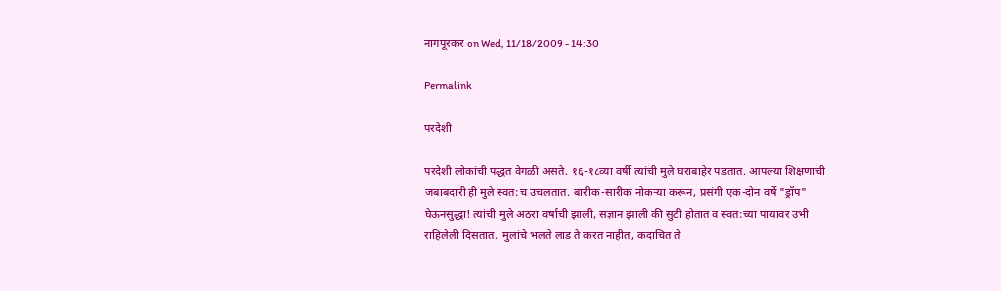नागपूरकर on Wed, 11/18/2009 - 14:30

Permalink

परदेशी

परदेशी लोकांची पद्धत वेगळी असते. १६-१८व्या वर्षी त्यांची मुले घराबाहेर पडतात. आपल्या शिक्षणाची जबाबदारी ही मुले स्वत:च उचलतात. बारीक-सारीक नोकर्‍या करून, प्रसंगी एक-दोन वर्षे "ड्रॉप" घेऊनसुद्धा! त्यांची मुले अठरा वर्षाची झाली, सज्ञान झाली की सुटी होतात व स्वत:च्या पायावर उभी राहिलेली दिसतात. मुलांचे भलते लाड ते करत नाहीत, कदाचित ते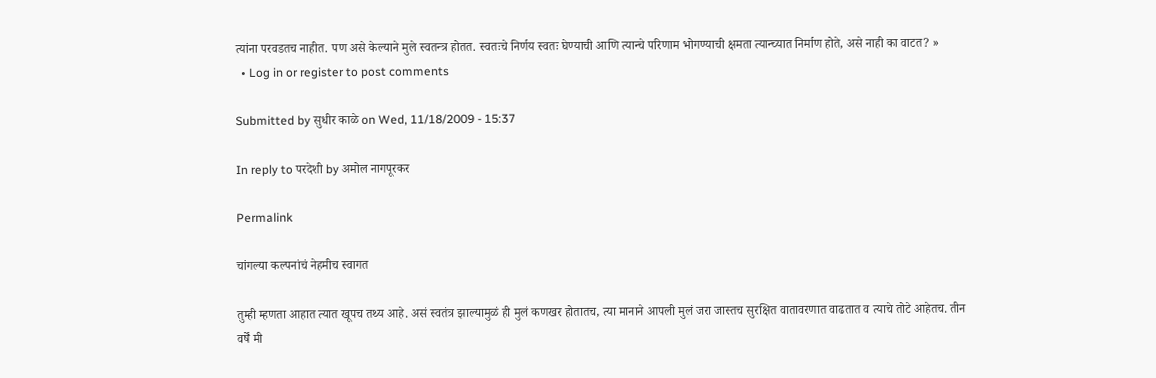त्यांना परवडतच नाहीत. पण असे केल्याने मुले स्वतन्त्र होतत. स्वतःचे निर्णय स्वतः घेण्याची आणि त्यान्चे परिणाम भोगण्याची क्षमता त्यान्च्यात निर्माण होते, असे नाही का वाटत? »
  • Log in or register to post comments

Submitted by सुधीर काळे on Wed, 11/18/2009 - 15:37

In reply to परदेशी by अमोल नागपूरकर

Permalink

चांगल्या कल्पनांचं नेहमीच स्वागत

तुम्ही म्हणता आहात त्यात खूपच तथ्य आहे. असं स्वतंत्र झाल्यामुळं ही मुलं कणखर होतातच, त्या मानाने आपली मुलं जरा जास्तच सुरक्षित वातावरणात वाढतात व त्याचे तोटे आहेतच. तीन वर्षें मी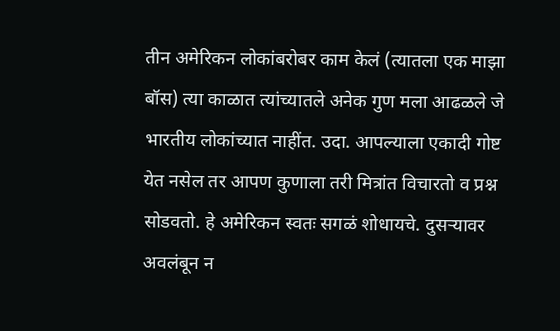तीन अमेरिकन लोकांबरोबर काम केलं (त्यातला एक माझा बॉस) त्या काळात त्यांच्यातले अनेक गुण मला आढळले जे भारतीय लोकांच्यात नाहींत. उदा. आपल्याला एकादी गोष्ट येत नसेल तर आपण कुणाला तरी मित्रांत विचारतो व प्रश्न सोडवतो. हे अमेरिकन स्वतः सगळं शोधायचे. दुसर्‍यावर अवलंबून न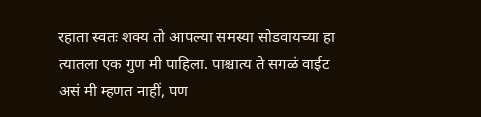रहाता स्वतः शक्य तो आपल्या समस्या सोडवायच्या हा त्यातला एक गुण मी पाहिला. पाश्चात्य ते सगळं वाईट असं मी म्हणत नाहीं, पण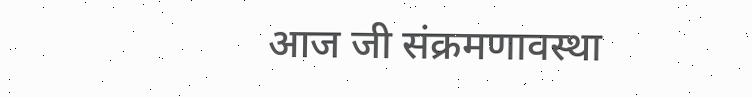आज जी संक्रमणावस्था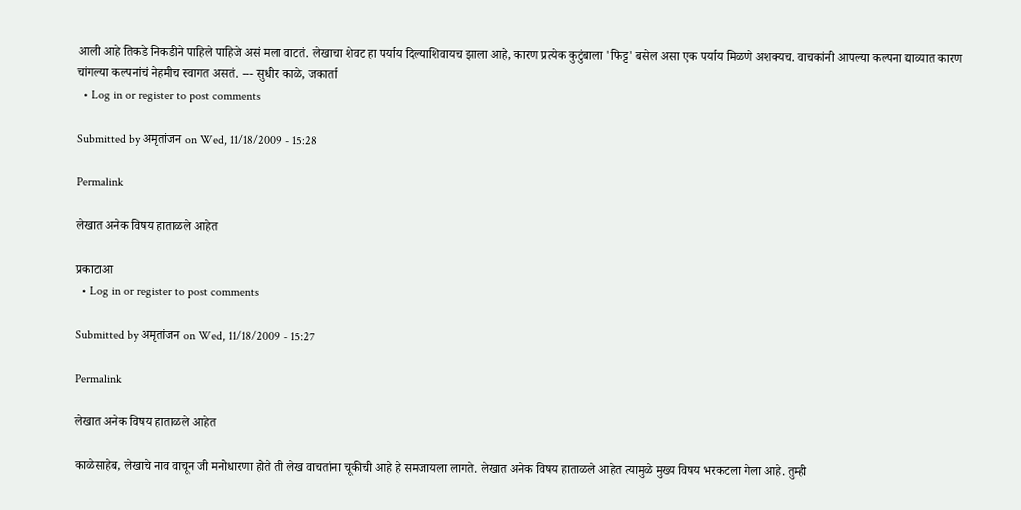आली आहे तिकडे निकडीने पाहिले पाहिजे असं मला वाटतं. लेखाचा शेवट हा पर्याय दिल्याशिवायच झाला आहे, कारण प्रत्येक कुटुंबाला 'फिट्ट' बसेल असा एक पर्याय मिळणे अशक्यच. वाचकांनी आपल्या कल्पना द्याव्यात कारण चांगल्या कल्पनांचं नेहमीच स्वागत असतं. --- सुधीर काळे, जकार्ता
  • Log in or register to post comments

Submitted by अमृतांजन on Wed, 11/18/2009 - 15:28

Permalink

लेखात अनेक विषय हाताळले आहेत

प्रकाटाआ
  • Log in or register to post comments

Submitted by अमृतांजन on Wed, 11/18/2009 - 15:27

Permalink

लेखात अनेक विषय हाताळले आहेत

काळेसाहेब, लेखाचे नाव वाचून जी मनोधारणा होते ती लेख वाचतांना चूकीची आहे हे समजायला लागते. लेखात अनेक विषय हाताळले आहेत त्यामुळे मुख्य विषय भरकटला गेला आहे. तुम्ही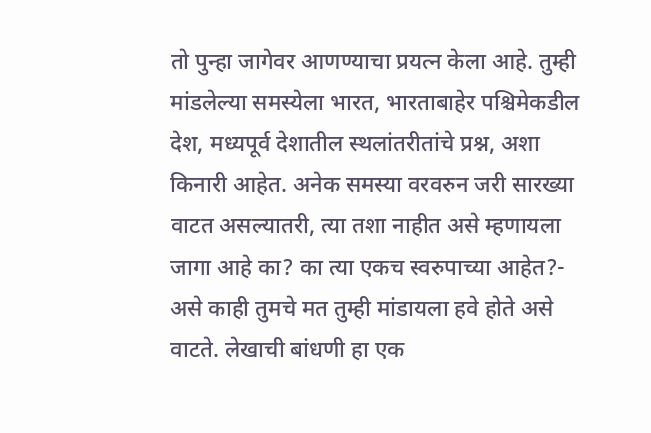तो पुन्हा जागेवर आणण्याचा प्रयत्न केला आहे. तुम्ही मांडलेल्या समस्येला भारत, भारताबाहेर पश्चिमेकडील देश, मध्यपूर्व देशातील स्थलांतरीतांचे प्रश्न, अशा किनारी आहेत. अनेक समस्या वरवरुन जरी सारख्या वाटत असल्यातरी, त्या तशा नाहीत असे म्हणायला जागा आहे का? का त्या एकच स्वरुपाच्या आहेत?- असे काही तुमचे मत तुम्ही मांडायला हवे होते असे वाटते. लेखाची बांधणी हा एक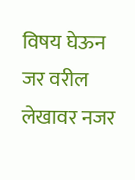विषय घेऊन जर वरील लेखावर नजर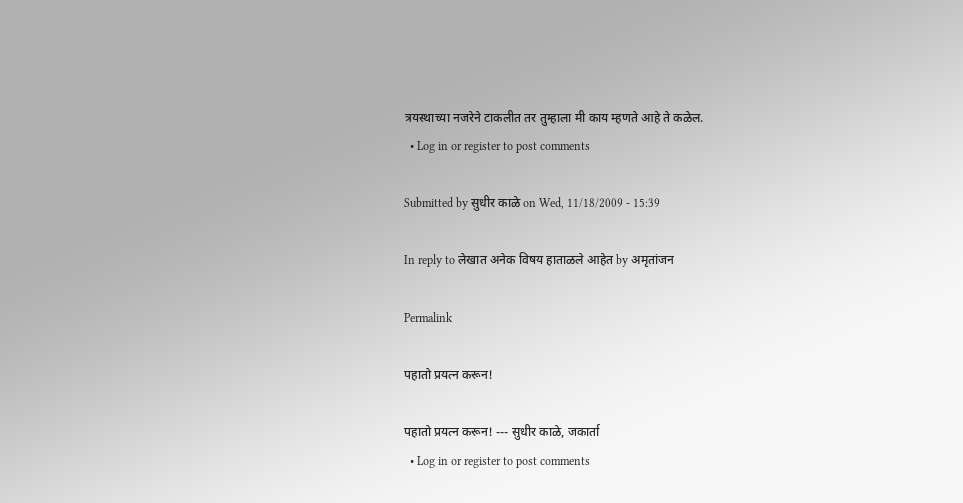त्रयस्थाच्या नजरेने टाकलीत तर तुम्हाला मी काय म्हणते आहे ते कळेल.
  • Log in or register to post comments

Submitted by सुधीर काळे on Wed, 11/18/2009 - 15:39

In reply to लेखात अनेक विषय हाताळले आहेत by अमृतांजन

Permalink

पहातो प्रयत्न करून!

पहातो प्रयत्न करून! --- सुधीर काळे, जकार्ता
  • Log in or register to post comments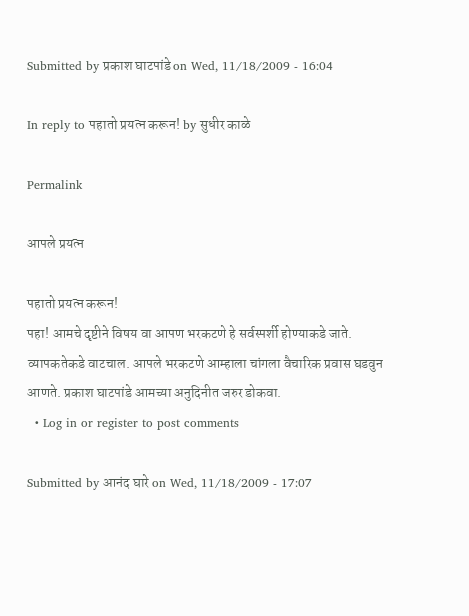Submitted by प्रकाश घाटपांडे on Wed, 11/18/2009 - 16:04

In reply to पहातो प्रयत्न करून! by सुधीर काळे

Permalink

आपले प्रयत्न

पहातो प्रयत्न करून!
पहा! आमचे दृष्टीने विषय वा आपण भरकटणे हे सर्वस्पर्शी होण्याकडे जाते. व्यापकतेकडे वाटचाल. आपले भरकटणे आम्हाला चांगला वैचारिक प्रवास घडवुन आणते. प्रकाश घाटपांडे आमच्या अनुदिनीत जरुर डोकवा.
  • Log in or register to post comments

Submitted by आनंद घारे on Wed, 11/18/2009 - 17:07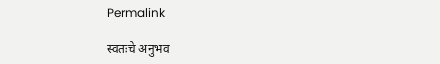Permalink

स्वतःचे अनुभव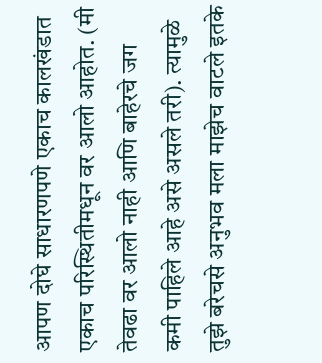आपण दोघे साधारणपणे एकाच कालखंडात एकाच परिस्थितीमधून वर आलो आहोत. (मी तेवढा वर आलो नाही आणि बाहेरचे जग कमी पाहिले आहे असे असले तरी). त्यामुळे तुझे बरेचसे अनुभव मला माझेच वाटले इतके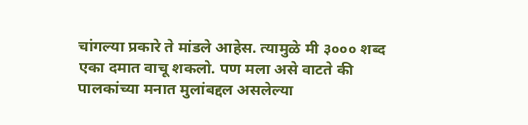चांगल्या प्रकारे ते मांडले आहेस. त्यामुळे मी ३००० शब्द एका दमात वाचू शकलो. पण मला असे वाटते की पालकांच्या मनात मुलांबद्दल असलेल्या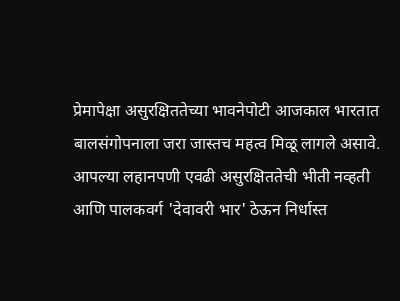प्रेमापेक्षा असुरक्षिततेच्या भावनेपोटी आजकाल भारतात बालसंगोपनाला जरा जास्तच महत्व मिळू लागले असावे. आपल्या लहानपणी एवढी असुरक्षिततेची भीती नव्हती आणि पालकवर्ग 'देवावरी भार' ठेऊन निर्धास्त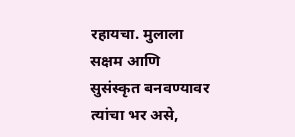रहायचा. मुलाला सक्षम आणि सुसंस्कृत बनवण्यावर त्यांचा भर असे,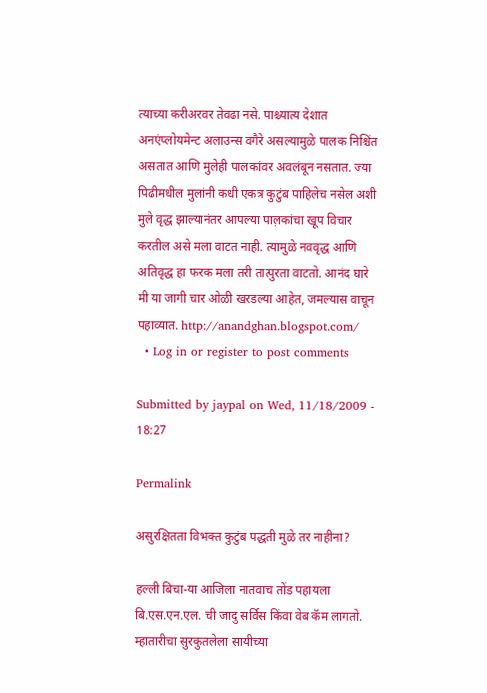त्याच्या करीअरवर तेवढा नसे. पाश्च्यात्य देशात अनएंप्लोयमेन्ट अलाउन्स वगैरे असल्यामुळे पालक निश्चिंत असतात आणि मुलेही पालकांवर अवलंबून नसतात. ज्या पिढीमधील मुलांनी कधी एकत्र कुटुंब पाहिलेच नसेल अशी मुले वृद्ध झाल्यानंतर आपल्या पाल़कांचा खूप विचार करतील असे मला वाटत नाही. त्यामुळे नववृद्ध आणि अतिवृद्ध हा फरक मला तरी तात्पुरता वाटतो. आनंद घारे मी या जागी चार ओळी खरडल्या आहेत, जमल्यास वाचून पहाव्यात. http://anandghan.blogspot.com/
  • Log in or register to post comments

Submitted by jaypal on Wed, 11/18/2009 - 18:27

Permalink

असुरक्षितता विभक्त कुटुंब पद्धती मुळे तर नाहीना?

हल्ली बिचा-या आजिला नातवाच तोंड पहायला बि.एस.एन.एल. ची जादु सर्विस किंवा वेब कॅम लागतो. म्हातारीचा सुरकुतलेला सायीच्या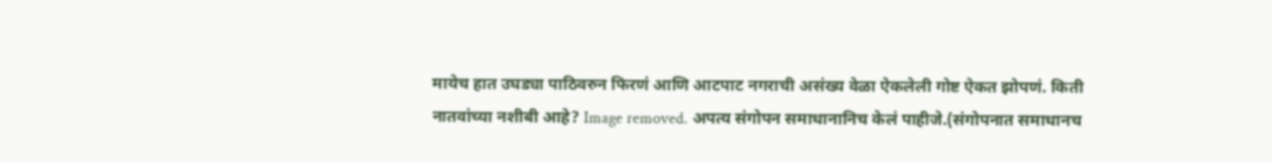मायेच हात उघड्या पाठिवरुन फिरणं आणि आटपाट नगराची असंख्य वेळा ऐकलेली गोष्ट ऐकत झोपणं. किती नातवांच्या नशीबी आहे? Image removed. अपत्य संगोपन समाधानानिच केलं पाहीजे.(संगोपनात समाधानच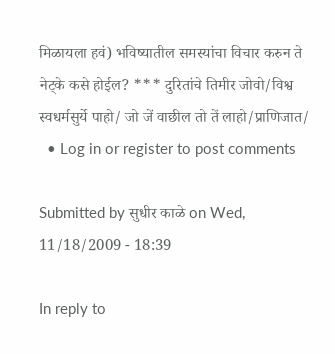मिळायला हवं) भविष्यातील समस्यांचा विचार करुन ते नेट्के कसे होईल? *** दुरितांचे तिमीर जोवो/विश्व स्वधर्मसुर्ये पाहो/ जो जें वाछील तो तें लाहो/प्राणिजात/
  • Log in or register to post comments

Submitted by सुधीर काळे on Wed, 11/18/2009 - 18:39

In reply to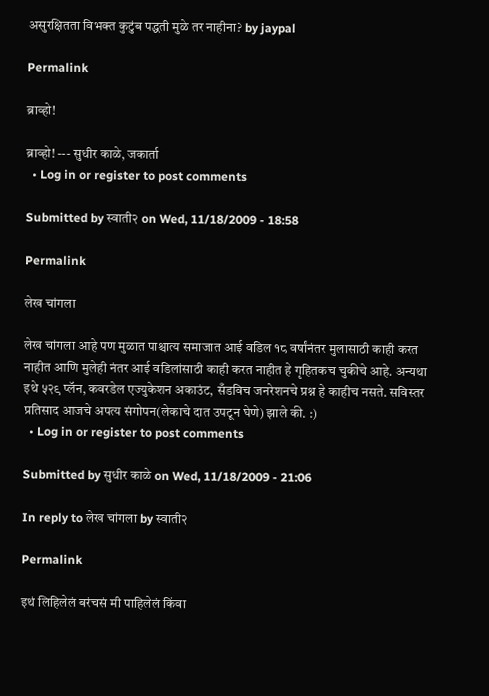असुरक्षितता विभक्त कुटुंब पद्धती मुळे तर नाहीना? by jaypal

Permalink

ब्राव्हो!

ब्राव्हो! --- सुधीर काळे, जकार्ता
  • Log in or register to post comments

Submitted by स्वाती२ on Wed, 11/18/2009 - 18:58

Permalink

लेख चांगला

लेख चांगला आहे पण मुळात पाश्चात्य समाजात आई वडिल १८ वर्षांनंतर मुलासाठी काही करत नाहीत आणि मुलेही नंतर आई वडिलांसाठी काही करत नाहीत हे गृहितकच चुकीचे आहे. अन्यथा इथे ५२९ प्लॅन, कवरडेल एज्युकेशन अकाउंट, सँडविच जनरेशनचे प्रश्न हे काहीच नसते. सविस्तर प्रतिसाद आजचे अपत्य संगोपन(लेकाचे दात उपटून घेणे) झाले की. :)
  • Log in or register to post comments

Submitted by सुधीर काळे on Wed, 11/18/2009 - 21:06

In reply to लेख चांगला by स्वाती२

Permalink

इथं लिहिलेलं बरंचसं मी पाहिलेलं किंवा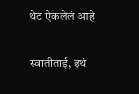थेट ऐकलेलं आहे

स्वातीताई, इथं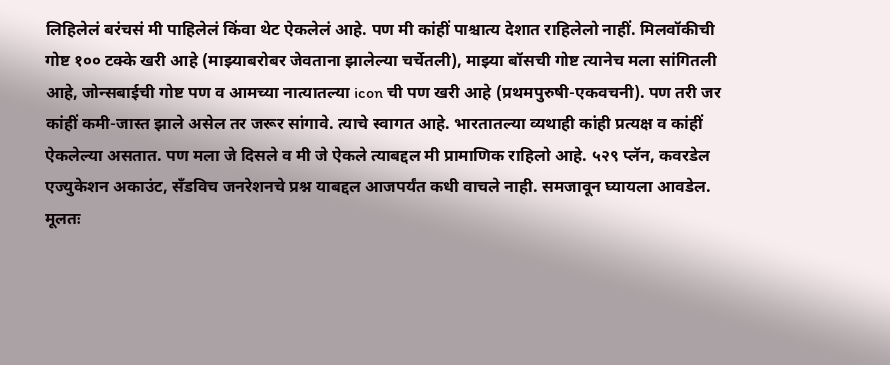लिहिलेलं बरंचसं मी पाहिलेलं किंवा थेट ऐकलेलं आहे. पण मी कांहीं पाश्चात्य देशात राहिलेलो नाहीं. मिलवॉकीची गोष्ट १०० टक्के खरी आहे (माझ्याबरोबर जेवताना झालेल्या चर्चेतली), माझ्या बॉसची गोष्ट त्यानेच मला सांगितली आहे, जोन्सबाईची गोष्ट पण व आमच्या नात्यातल्या icon ची पण खरी आहे (प्रथमपुरुषी-एकवचनी). पण तरी जर कांहीं कमी-जास्त झाले असेल तर जरूर सांगावे. त्याचे स्वागत आहे. भारतातल्या व्यथाही कांही प्रत्यक्ष व कांहीं ऐकलेल्या असतात. पण मला जे दिसले व मी जे ऐकले त्याबद्दल मी प्रामाणिक राहिलो आहे. ५२९ प्लॅन, कवरडेल एज्युकेशन अकाउंट, सँडविच जनरेशनचे प्रश्न याबद्दल आजपर्यंत कधी वाचले नाही. समजावून घ्यायला आवडेल. मूलतः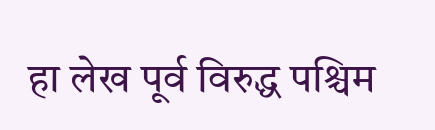हा लेख पूर्व विरुद्ध पश्चिम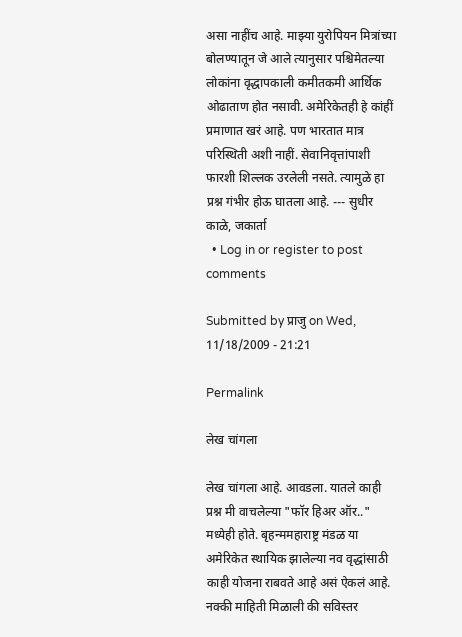असा नाहींच आहे. माझ्या युरोपियन मित्रांच्या बोलण्यातून जे आले त्यानुसार पश्चिमेतल्या लोकांना वृद्धापकाली कमीतकमी आर्थिक ओढाताण होत नसावी. अमेरिकेतही हे कांहीं प्रमाणात खरं आहे. पण भारतात मात्र परिस्थिती अशी नाहीं. सेवानिवृत्तांपाशी फारशी शिल्लक उरलेली नसते. त्यामुळे हा प्रश्न गंभीर होऊ घातला आहे. --- सुधीर काळे, जकार्ता
  • Log in or register to post comments

Submitted by प्राजु on Wed, 11/18/2009 - 21:21

Permalink

लेख चांगला

लेख चांगला आहे. आवडला. यातले काही प्रश्न मी वाचलेल्या "फॉर हिअर ऑर.." मध्येही होते. बृहन्ममहाराष्ट्र मंडळ या अमेरिकेत स्थायिक झालेल्या नव वृद्धांसाठी काही योजना राबवते आहे असं ऐकलं आहे. नक्की माहिती मिळाली की सविस्तर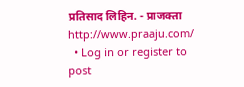प्रतिसाद लिहिन. - प्राजक्ता http://www.praaju.com/
  • Log in or register to post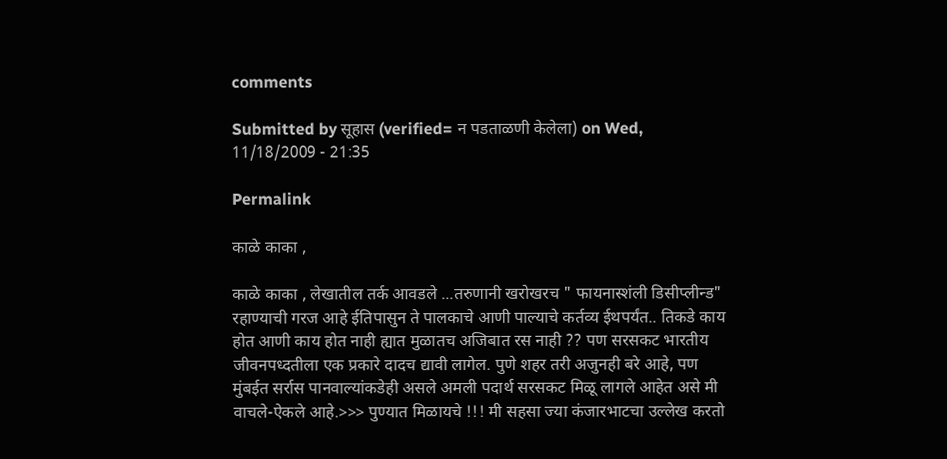comments

Submitted by सूहास (verified= न पडताळणी केलेला) on Wed, 11/18/2009 - 21:35

Permalink

काळे काका ,

काळे काका , लेखातील तर्क आवडले ...तरुणानी खरोखरच " फायनास्शंली डिसीप्लीन्ड" रहाण्याची गरज आहे ईतिपासुन ते पालकाचे आणी पाल्याचे कर्तव्य ईथपर्यंत.. तिकडे काय होत आणी काय होत नाही ह्यात मुळातच अजिबात रस नाही ?? पण सरसकट भारतीय जीवनपध्दतीला एक प्रकारे दादच द्यावी लागेल. पुणे शहर तरी अजुनही बरे आहे, पण मुंबईत सर्रास पानवाल्यांकडेही असले अमली पदार्थ सरसकट मिळू लागले आहेत असे मी वाचले-ऐकले आहे.>>> पुण्यात मिळायचे !!! मी सहसा ज्या कंजारभाटचा उल्लेख करतो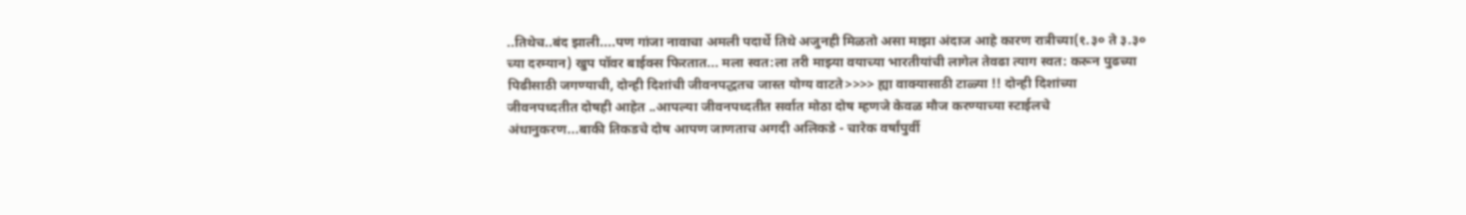..तिथेच..बंद झाली....पण गांजा नावाचा अमली पदार्थे तिथे अजुनही मिळतो असा माझा अंदाज आहे कारण रात्रीच्या(१.३० ते ३.३० च्या दरम्यान) खुप पॉवर बाईक्स फिरतात... मला स्वत:ला तरी माझ्या वयाच्या भारतीयांची लागेल तेवढा त्याग स्वत: करून पुढच्या पिढीसाठी जगण्याची, दोन्ही दिशांची जीवनपद्धतच जास्त योग्य वाटते>>>> ह्या वाक्यासाठी टाळ्या !! दोन्ही दिशांच्या जीवनपध्दतीत दोषही आहेत ..आपल्या जीवनपध्दतीत सर्वात मोठा दोष म्हणजे केवळ मौज करण्याच्या स्टाईलचे अंधानुकरण...बाकी तिकडचे दोष आपण जाणताच अगदी अलिकडे - चारेक वर्षांपुर्वी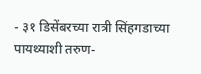- ३१ डिसेंबरच्या रात्री सिंहगडाच्या पायथ्याशी तरुण-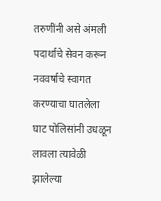तरुणींनी असे अंमली पदार्थाचे सेवन करून नववर्षाचे स्वागत करण्याचा घातलेला घाट पोलिसांनी उधळून लावला त्यावेळी झालेल्या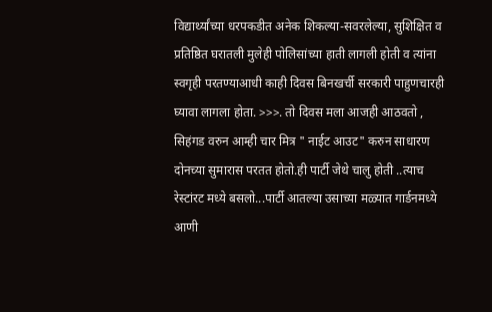विद्यार्थ्यांच्या धरपकडीत अनेक शिकल्या-सवरलेल्या, सुशिक्षित व प्रतिष्ठित घरातली मुलेही पोलिसांच्या हाती लागली होती व त्यांना स्वगृही परतण्याआधी काही दिवस बिनखर्ची सरकारी पाहुणचारही घ्यावा लागला होता. >>>. तो दिवस मला आजही आठवतो , सिहंगड वरुन आम्ही चार मित्र " नाईट आउट" करुन साधारण दोनच्या सुमारास परतत होतो.ही पार्टी जेथे चालु होती ..त्याच रेस्टांरट मध्ये बसलो...पार्टी आतल्या उसाच्या मळ्यात गार्डनमध्ये आणी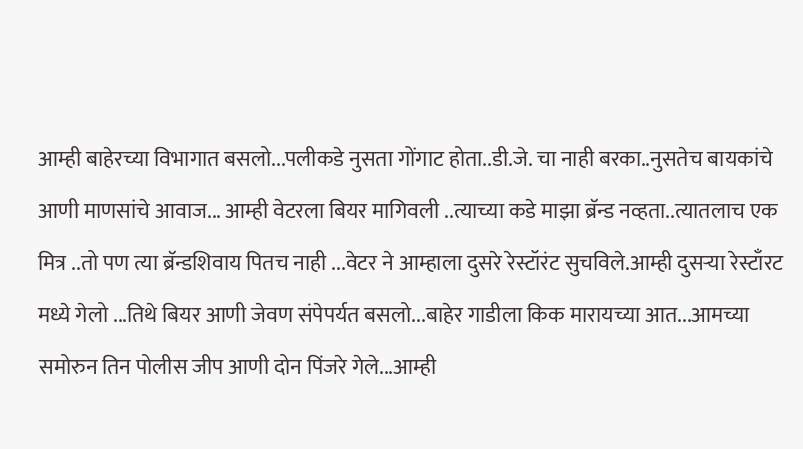आम्ही बाहेरच्या विभागात बसलो...पलीकडे नुसता गोंगाट होता..डी.जे. चा नाही बरका..नुसतेच बायकांचे आणी माणसांचे आवाज... आम्ही वेटरला बियर मागिवली ..त्याच्या कडे माझा ब्रॅन्ड नव्हता..त्यातलाच एक मित्र ..तो पण त्या ब्रॅन्डशिवाय पितच नाही ...वेटर ने आम्हाला दुसरे रेस्टॉरंट सुचविले.आम्ही दुसर्‍या रेस्टाँरट मध्ये गेलो ...तिथे बियर आणी जेवण संपेपर्यत बसलो...बाहेर गाडीला किक मारायच्या आत...आमच्या समोरुन तिन पोलीस जीप आणी दोन पिंजरे गेले...आम्ही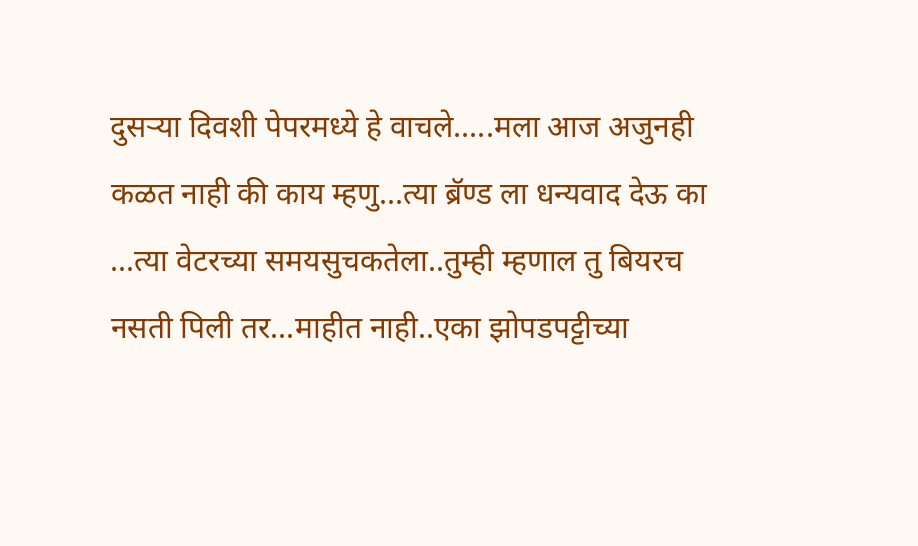दुसर्‍या दिवशी पेपरमध्ये हे वाचले.....मला आज अजुनही कळत नाही की काय म्हणु...त्या ब्रॅण्ड ला धन्यवाद देऊ का ...त्या वेटरच्या समयसुचकतेला..तुम्ही म्हणाल तु बियरच नसती पिली तर...माहीत नाही..एका झोपडपट्टीच्या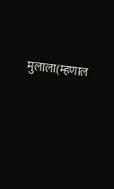मुलाला(म्हणाल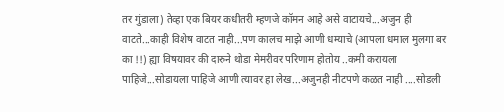तर गुंडाला) तेव्हा एक बियर कधीतरी म्हणजे कॉमन आहे असे वाटायचे...अजुन ही वाटते...काही विशेष वाटत नाही...पण कालच माझे आणी धम्याचे (आपला धमाल मुलगा बर का !!) ह्या विषयावर की दारुने थोडा मेमरीवर परिणाम होतोय ..कमी करायला पाहिजे...सोडायला पाहिजे आणी त्यावर हा लेख...अजुनही नीटपणे कळत नाही ....सोडली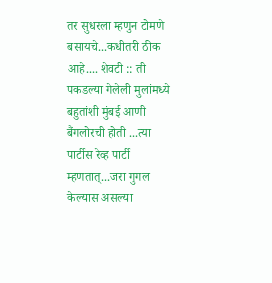तर सुधरला म्हणुन टोमणे बसायचे...कधीतरी ठीक आहे.... शेवटी :: ती पकडल्या गेलेली मुलांमध्ये बहुतांशी मुंबई आणी बैंगलोरची होती ...त्या पार्टीस रेव्ह पार्टी म्हणतात्...जरा गुगल केल्यास असल्या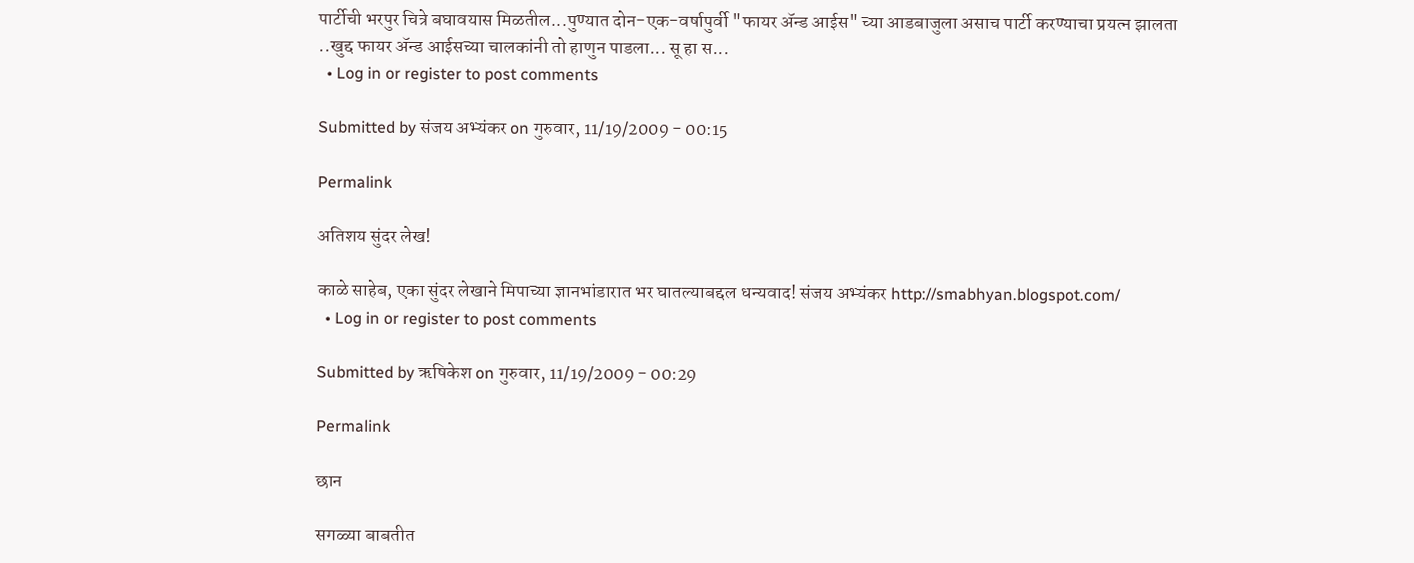पार्टीची भरपुर चित्रे बघावयास मिळतील...पुण्यात दोन-एक-वर्षापुर्वी "फायर अ‍ॅन्ड आईस" च्या आडबाजुला असाच पार्टी करण्याचा प्रयत्न झालता ..खुद्द फायर अ‍ॅन्ड आईसच्या चालकांनी तो हाणुन पाडला... सू हा स...
  • Log in or register to post comments

Submitted by संजय अभ्यंकर on गुरुवार, 11/19/2009 - 00:15

Permalink

अतिशय सुंदर लेख!

काळे साहेब, एका सुंदर लेखाने मिपाच्या ज्ञानभांडारात भर घातल्याबद्दल धन्यवाद! संजय अभ्यंकर http://smabhyan.blogspot.com/
  • Log in or register to post comments

Submitted by ऋषिकेश on गुरुवार, 11/19/2009 - 00:29

Permalink

छान

सगळ्या बाबतीत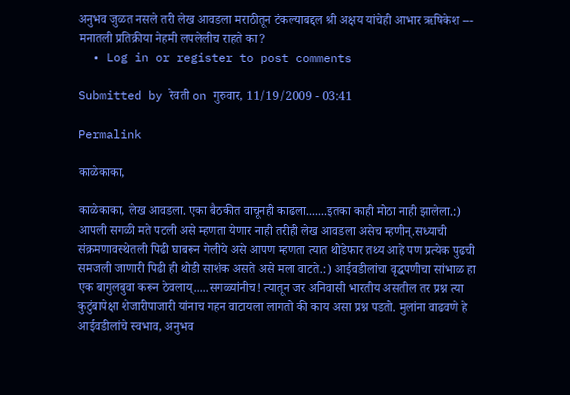अनुभव जुळत नसले तरी लेख आवडला मराठीतून टंकल्याबद्दल श्री अक्षय यांचेही आभार ऋषिकेश --- मनातली प्रतिक्रीया नेहमी लपलेलीच राहते का?
  • Log in or register to post comments

Submitted by रेवती on गुरुवार, 11/19/2009 - 03:41

Permalink

काळेकाका,

काळेकाका, लेख आवडला. एका बैठकीत वाचूनही काढला.......इतका काही मोठा नाही झालेला.:) आपली सगळी मते पटली असे म्हणता येणार नाही तरीही लेख आवडला असेच म्हणीन्.सध्याची संक्रमणावस्थेतली पिढी घाबरून गेलीये असे आपण म्हणता त्यात थोडेफार तथ्य आहे पण प्रत्येक पुढची समजली जाणारी पिढी ही थोडी साशंक असते असे मला वाटते.:) आईवडीलांचा वृद्धपणीचा सांभाळ हा एक बागुलबुवा करून ठेवलाय्.....सगळ्यांनीच! त्यातून जर अनिवासी भारतीय असतील तर प्रश्न त्या कुटुंबापेक्षा शेजारीपाजारी यांनाच गहन वाटायला लागतो की काय असा प्रश्न पडतो. मुलांना वाढवणे हे आईवडीलांचे स्वभाव, अनुभव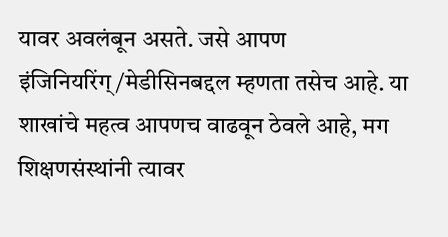यावर अवलंबून असते. जसे आपण इंजिनियरिंग्/मेडीसिनबद्दल म्हणता तसेच आहे. या शाखांचे महत्व आपणच वाढवून ठेवले आहे, मग शिक्षणसंस्थांनी त्यावर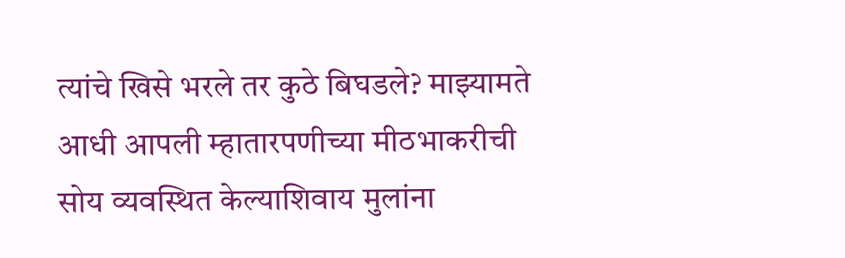त्यांचे खिसे भरले तर कुठे बिघडले? माझ्यामते आधी आपली म्हातारपणीच्या मीठभाकरीची सोय व्यवस्थित केल्याशिवाय मुलांना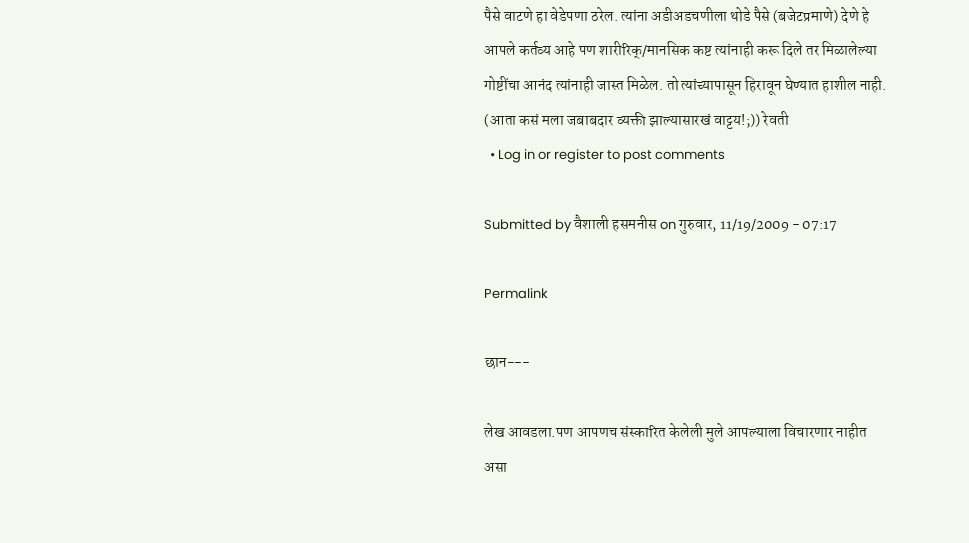पैसे वाटणे हा वेडेपणा ठरेल. त्यांना अडीअडचणीला थोडे पैसे (बजेटप्रमाणे) देणे हे आपले कर्तव्य आहे पण शारीरिक्/मानसिक कष्ट त्यांनाही करू दिले तर मिळालेल्या गोष्टींचा आनंद त्यांनाही जास्त मिळेल. तो त्यांच्यापासून हिरावून घेण्यात हाशील नाही. (आता कसं मला जबाबदार व्यक्ती झाल्यासारखं वाट्टय!;)) रेवती
  • Log in or register to post comments

Submitted by वैशाली हसमनीस on गुरुवार, 11/19/2009 - 07:17

Permalink

छान---

लेख आवडला.पण आपणच संस्कारित केलेली मुले आपल्याला विचारणार नाहीत असा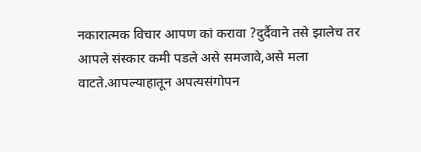नकारात्मक विचार आपण कां करावा ?दुर्दैवाने तसे झालेच तर आपले संस्कार कमी पडले असे समजावे,असे मला वाटते.आपल्याहातून अपत्यसंगोपन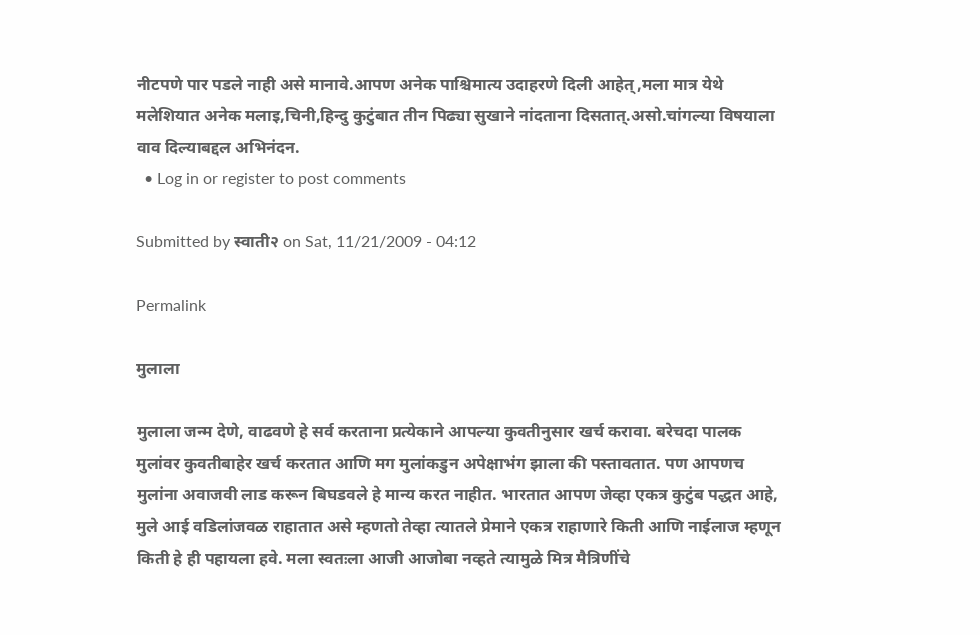नीटपणे पार पडले नाही असे मानावे.आपण अनेक पाश्चिमात्य उदाहरणे दिली आहेत्,मला मात्र येथे मलेशियात अनेक मलाइ,चिनी,हिन्दु कुटुंबात तीन पिढ्या सुखाने नांदताना दिसतात्.असो.चांगल्या विषयाला वाव दिल्याबद्दल अभिनंदन.
  • Log in or register to post comments

Submitted by स्वाती२ on Sat, 11/21/2009 - 04:12

Permalink

मुलाला

मुलाला जन्म देणे, वाढवणे हे सर्व करताना प्रत्येकाने आपल्या कुवतीनुसार खर्च करावा. बरेचदा पालक मुलांवर कुवतीबाहेर खर्च करतात आणि मग मुलांकडुन अपेक्षाभंग झाला की पस्तावतात. पण आपणच मुलांना अवाजवी लाड करून बिघडवले हे मान्य करत नाहीत. भारतात आपण जेव्हा एकत्र कुटुंब पद्धत आहे, मुले आई वडिलांजवळ राहातात असे म्हणतो तेव्हा त्यातले प्रेमाने एकत्र राहाणारे किती आणि नाईलाज म्हणून किती हे ही पहायला हवे. मला स्वतःला आजी आजोबा नव्हते त्यामुळे मित्र मैत्रिणींचे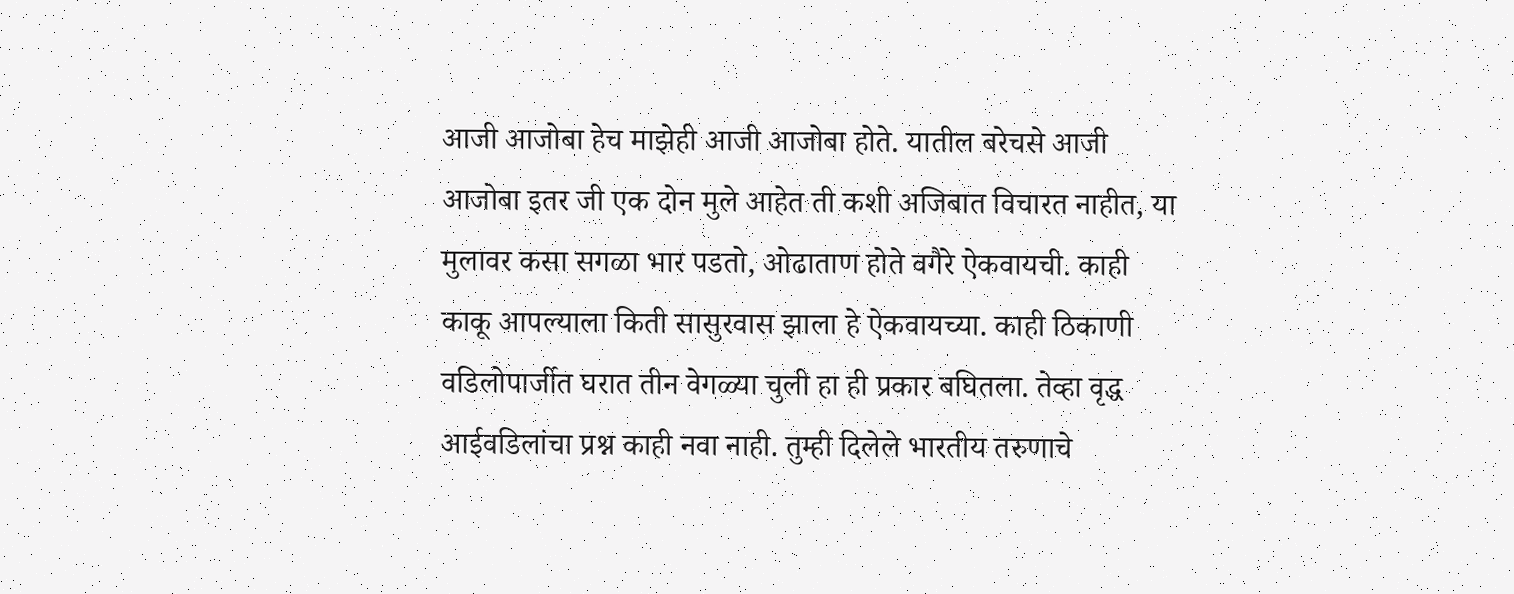आजी आजोबा हेच माझेही आजी आजोबा होते. यातील बरेचसे आजी आजोबा इतर जी एक दोन मुले आहेत ती कशी अजिबात विचारत नाहीत, या मुलावर कसा सगळा भार पडतो, ओढाताण होते वगैरे ऐकवायची. काही काकू आपल्याला किती सासुरवास झाला हे ऐकवायच्या. काही ठिकाणी वडिलोपार्जीत घरात तीन वेगळ्या चुली हा ही प्रकार बघितला. तेव्हा वृद्ध आईवडिलांचा प्रश्न काही नवा नाही. तुम्ही दिलेले भारतीय तरुणाचे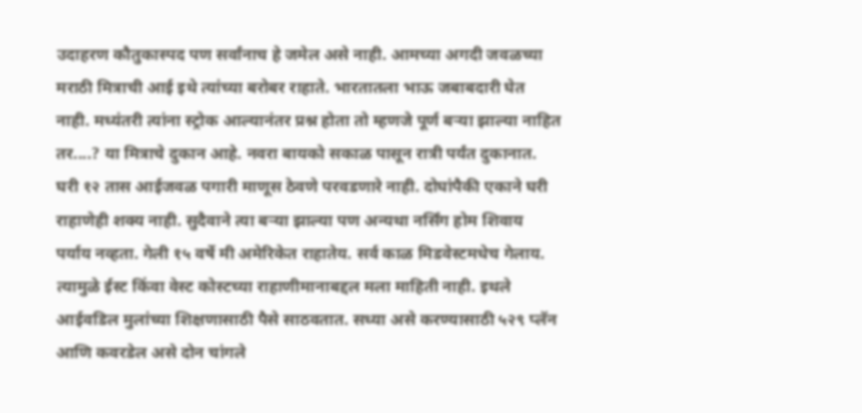उदाहरण कौतुकास्पद पण सर्वांनाच हे जमेल असे नाही. आमच्या अगदी जवळच्या मराठी मित्राची आई इथे त्यांच्या बरोबर राहाते. भारतातला भाऊ जबाबदारी घेत नाही. मध्यंतरी त्यांना स्ट्रोक आल्यानंतर प्रश्न होता तो म्हणजे पूर्ण बर्‍या झाल्या नाहित तर....? या मित्राचे दुकान आहे. नवरा बायको सकाळ पासून रात्री पर्यंत दुकानात. घरी १२ तास आईजवळ पगारी माणूस ठेवणे परवडणारे नाही. दोघांपैकी एकाने घरी राहाणेही शक्य नाही. सुदैवाने त्या बर्‍या झाल्या पण अन्यथा नर्सिंग होम शिवाय पर्याय नव्हता. गेली १५ वर्षे मी अमेरिकेत राहातेय. सर्व काळ मिडवेस्टमधेच गेलाय. त्यामुळे ईस्ट किंवा वेस्ट कोस्टच्या राहाणीमानाबद्दल मला माहिती नाही. इथले आईवडिल मुलांच्या शिक्षणासाठी पैसे साठवतात. सध्या असे करण्यासाठी ५२९ प्लॅन आणि कवरडेल असे दोन चांगले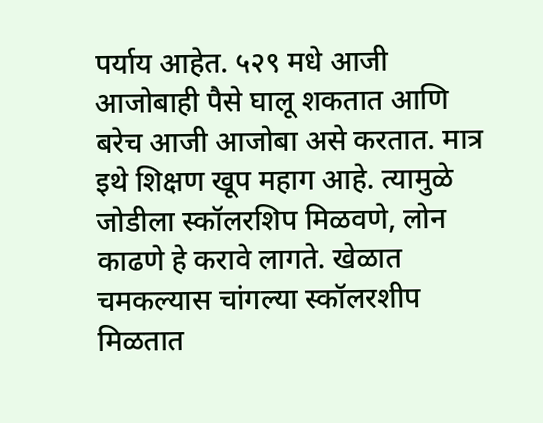पर्याय आहेत. ५२९ मधे आजी आजोबाही पैसे घालू शकतात आणि बरेच आजी आजोबा असे करतात. मात्र इथे शिक्षण खूप महाग आहे. त्यामुळे जोडीला स्कॉलरशिप मिळवणे, लोन काढणे हे करावे लागते. खेळात चमकल्यास चांगल्या स्कॉलरशीप मिळतात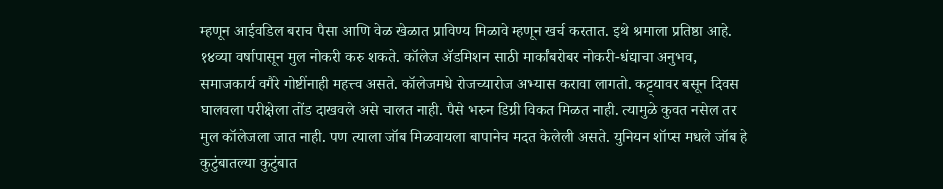म्हणून आईवडिल बराच पैसा आणि वेळ खेळात प्राविण्य मिळावे म्हणून खर्च करतात. इथे श्रमाला प्रतिष्ठा आहे. १४व्या वर्षापासून मुल नोकरी करु शकते. कॉलेज अ‍ॅडमिशन साठी मार्कांबरोबर नोकरी-धंद्याचा अनुभव, समाजकार्य वगैरे गोष्टींनाही महत्त्व असते. कॉलेजमधे रोजच्यारोज अभ्यास करावा लागतो. कट्ट्यावर बसून दिवस घालवला परीक्षेला तोंड दाखवले असे चालत नाही. पैसे भरुन डिग्री विकत मिळत नाही. त्यामुळे कुवत नसेल तर मुल कॉलेजला जात नाही. पण त्याला जॉब मिळवायला बापानेच मदत केलेली असते. युनियन शॉप्स मधले जॉब हे कुटुंबातल्या कुटुंबात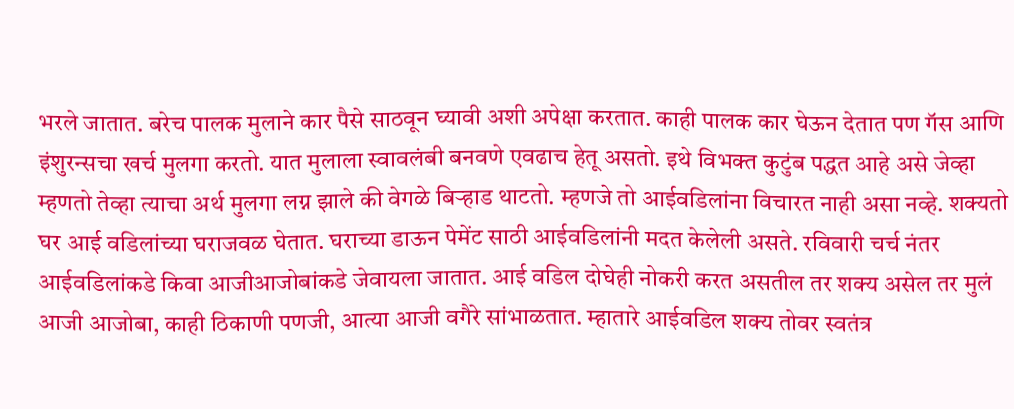भरले जातात. बरेच पालक मुलाने कार पैसे साठवून घ्यावी अशी अपेक्षा करतात. काही पालक कार घेऊन देतात पण गॅस आणि इंशुरन्सचा खर्च मुलगा करतो. यात मुलाला स्वावलंबी बनवणे एवढाच हेतू असतो. इथे विभक्त कुटुंब पद्धत आहे असे जेव्हा म्हणतो तेव्हा त्याचा अर्थ मुलगा लग्न झाले की वेगळे बिर्‍हाड थाटतो. म्हणजे तो आईवडिलांना विचारत नाही असा नव्हे. शक्यतो घर आई वडिलांच्या घराजवळ घेतात. घराच्या डाऊन पेमेंट साठी आईवडिलांनी मदत केलेली असते. रविवारी चर्च नंतर आईवडिलांकडे किवा आजीआजोबांकडे जेवायला जातात. आई वडिल दोघेही नोकरी करत असतील तर शक्य असेल तर मुलं आजी आजोबा, काही ठिकाणी पणजी, आत्या आजी वगैरे सांभाळतात. म्हातारे आईवडिल शक्य तोवर स्वतंत्र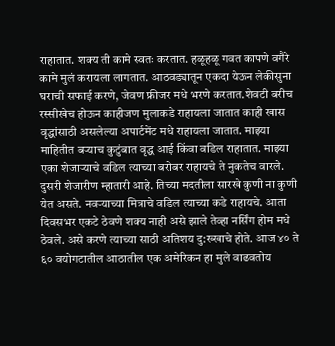राहातात. शक्य ती कामे स्वतः करतात. हळूहळू गवत कापणे वगैरे कामे मुलं करायला लागतात. आठवड्यातून एकदा येऊन लेकीसुना घराची सफाई करणे, जेवण फ्रीजर मधे भरणे करतात.शेवटी बरीच रस्सीखेच होऊन काहीजण मुलाकडे राहायला जातात काही खास वृद्धांसाठी असलेल्या अपार्टमेंट मधे राहायला जातात. माझ्या माहितीत बर्‍याच कुटुंबात वृद्ध आई किंवा वडिल राहातात. माझ्या एका शेजार्‍याचे वडिल त्याच्या बरोबर राहायचे ते नुकतेच वारले. दुसरी शेजारीण म्हातारी आहे. तिच्या मदतीला सारखे कुणी ना कुणी येत असते. नवर्‍याच्या मित्राचे वडिल त्याच्या कडे राहायचे. आता दिवसभर एकटे ठेवणे शक्य नाही असे झाले तेव्हा नर्सिंग होम मधे ठेवले. असे करणे त्याच्या साठी अतिशय दु:ख्खाचे होते. आज ४० ते ६० वयोगटातील आठातील एक अमेरिकन हा मुले वाढवतोय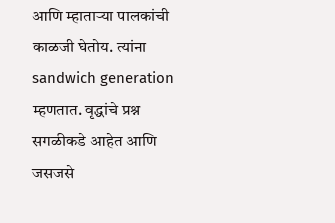आणि म्हातार्‍या पालकांची काळजी घेतोय. त्यांना sandwich generation म्हणतात. वृद्धांचे प्रश्न सगळीकडे आहेत आणि जसजसे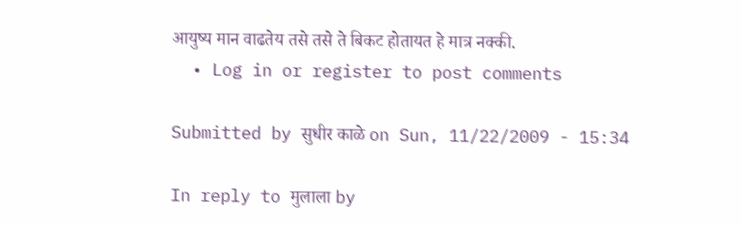आयुष्य मान वाढतेय तसे तसे ते बिकट होतायत हे मात्र नक्की.
  • Log in or register to post comments

Submitted by सुधीर काळे on Sun, 11/22/2009 - 15:34

In reply to मुलाला by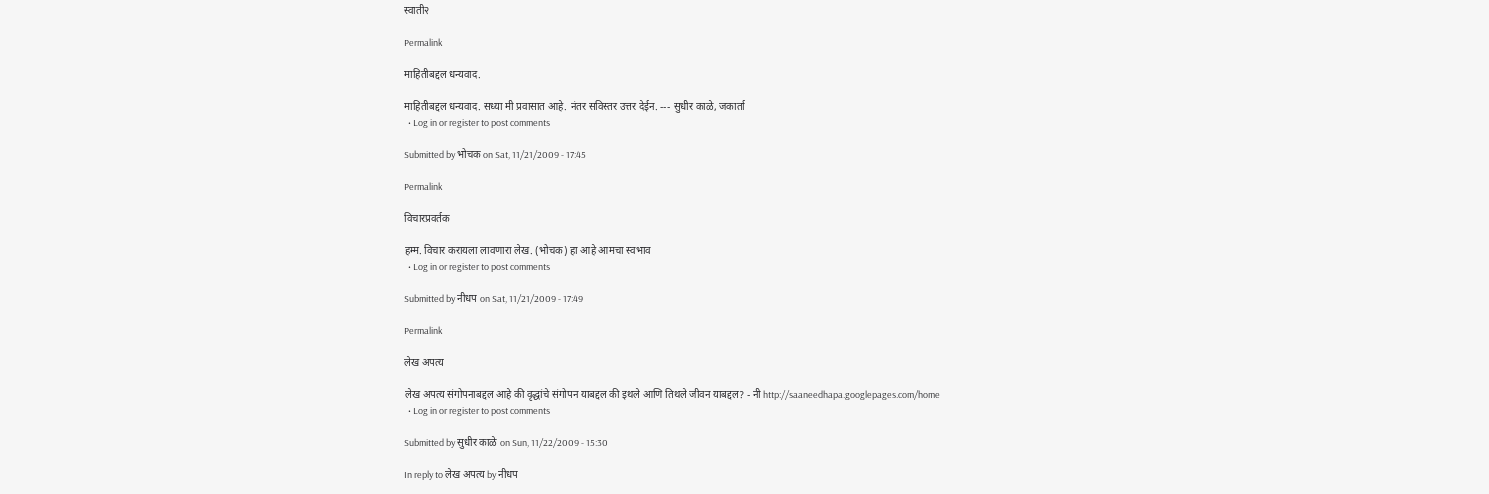स्वाती२

Permalink

माहितीबद्दल धन्यवाद.

माहितीबद्दल धन्यवाद. सध्या मी प्रवासात आहे. नंतर सविस्तर उत्तर देईन. --- सुधीर काळे, जकार्ता
  • Log in or register to post comments

Submitted by भोचक on Sat, 11/21/2009 - 17:45

Permalink

विचारप्रवर्तक

हम्म. विचार करायला लावणारा लेख. (भोचक) हा आहे आमचा स्वभाव
  • Log in or register to post comments

Submitted by नीधप on Sat, 11/21/2009 - 17:49

Permalink

लेख अपत्य

लेख अपत्य संगोपनाबद्दल आहे की वृद्धांचे संगोपन याबद्दल की इथले आणि तिथले जीवन याबद्दल? - नी http://saaneedhapa.googlepages.com/home
  • Log in or register to post comments

Submitted by सुधीर काळे on Sun, 11/22/2009 - 15:30

In reply to लेख अपत्य by नीधप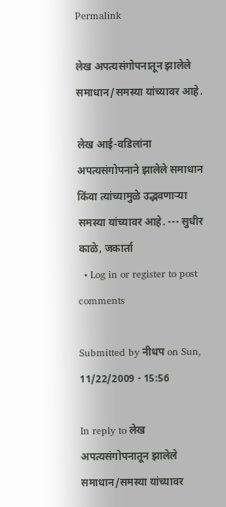Permalink

लेख अपत्यसंगोपनातून झालेले समाधान/समस्या यांच्यावर आहे.

लेख आई-वडिलांना अपत्यसंगोपनाने झालेले समाधान किंवा त्यांच्यामुळे उद्भवणार्‍या समस्या यांच्यावर आहे. --- सुधीर काळे, जकार्ता
  • Log in or register to post comments

Submitted by नीधप on Sun, 11/22/2009 - 15:56

In reply to लेख अपत्यसंगोपनातून झालेले समाधान/समस्या यांच्यावर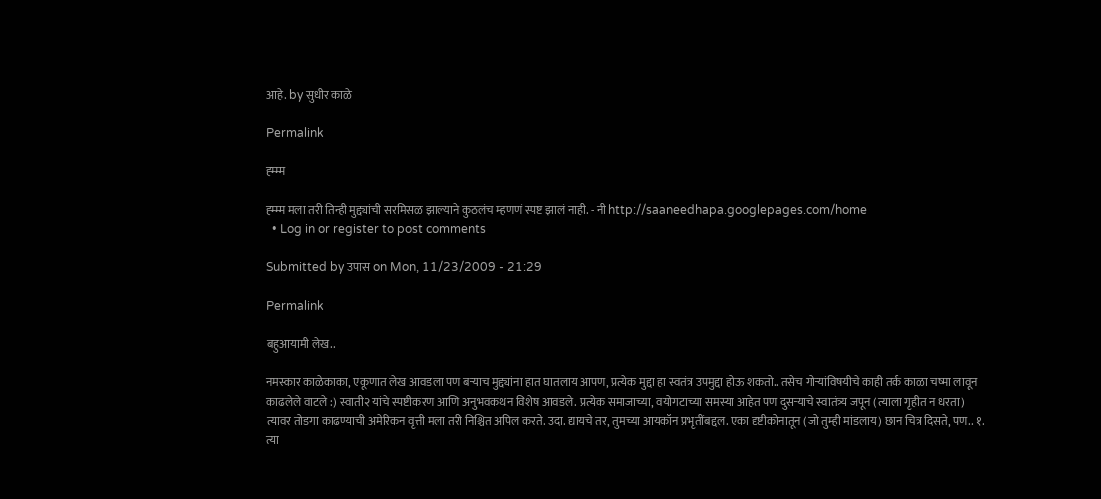आहे. by सुधीर काळे

Permalink

ह्म्म्म

ह्म्म्म मला तरी तिन्ही मुद्द्यांची सरमिसळ झाल्याने कुठलंच म्हणणं स्पष्ट झालं नाही. - नी http://saaneedhapa.googlepages.com/home
  • Log in or register to post comments

Submitted by उपास on Mon, 11/23/2009 - 21:29

Permalink

बहुआयामी लेख..

नमस्कार काळेकाका, एकूणात लेख आवडला पण बर्‍याच मुद्द्यांना हात घातलाय आपण, प्रत्येक मुद्दा हा स्वतंत्र उपमुद्दा होऊ शकतो.. तसेच गोर्‍यांविषयीचे काही तर्क काळा चष्मा लावून काढलेले वाटले :) स्वाती२ यांचे स्पष्टीकरण आणि अनुभवकथन विशेष आवडले. प्रत्येक समाजाच्या, वयोगटाच्या समस्या आहेत पण दुसर्‍याचे स्वातंत्र्य जपून (त्याला गृहीत न धरता) त्यावर तोडगा काढण्याची अमेरिकन वृत्ती मला तरी निश्चित अपिल करते. उदा. द्यायचे तर, तुमच्या आयकॉन प्रभृतींबद्दल. एका दृष्टीकोनातून (जो तुम्ही मांडलाय) छान चित्र दिसते, पण.. १. त्या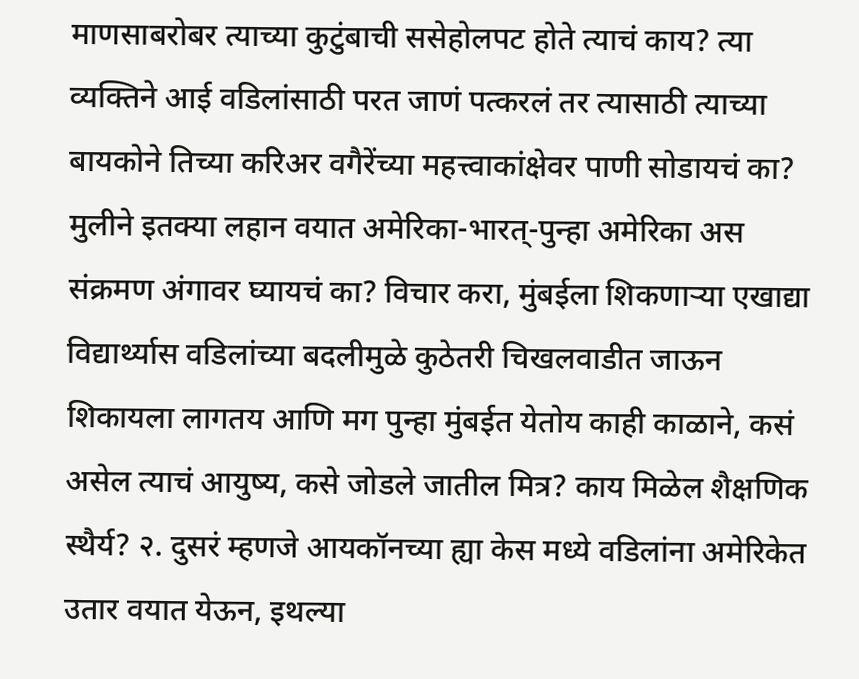माणसाबरोबर त्याच्या कुटुंबाची ससेहोलपट होते त्याचं काय? त्या व्यक्तिने आई वडिलांसाठी परत जाणं पत्करलं तर त्यासाठी त्याच्या बायकोने तिच्या करिअर वगैरेंच्या महत्त्वाकांक्षेवर पाणी सोडायचं का? मुलीने इतक्या लहान वयात अमेरिका-भारत्-पुन्हा अमेरिका अस संक्रमण अंगावर घ्यायचं का? विचार करा, मुंबईला शिकणार्‍या एखाद्या विद्यार्थ्यास वडिलांच्या बदलीमुळे कुठेतरी चिखलवाडीत जाऊन शिकायला लागतय आणि मग पुन्हा मुंबईत येतोय काही काळाने, कसं असेल त्याचं आयुष्य, कसे जोडले जातील मित्र? काय मिळेल शैक्षणिक स्थैर्य? २. दुसरं म्हणजे आयकॉनच्या ह्या केस मध्ये वडिलांना अमेरिकेत उतार वयात येऊन, इथल्या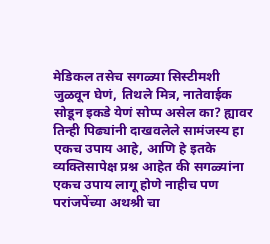मेडिकल तसेच सगळ्या सिस्टीमशी जुळवून घेणं, तिथले मित्र, नातेवाईक सोडून इकडे येणं सोप्प असेल का? ह्यावर तिन्ही पिढ्यांनी दाखवलेले सामंजस्य हा एकच उपाय आहे, आणि हे इतके व्यक्तिसापेक्ष प्रश्न आहेत की सगळ्यांना एकच उपाय लागू होणे नाहीच पण परांजपेंच्या अथश्री चा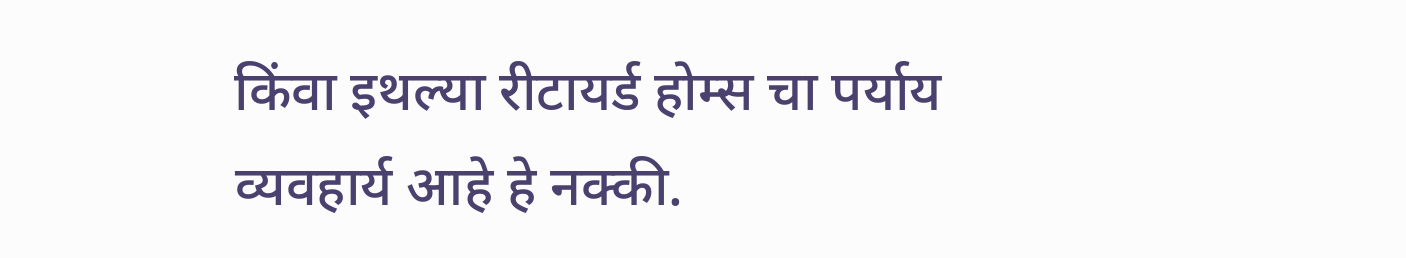किंवा इथल्या रीटायर्ड होम्स चा पर्याय व्यवहार्य आहे हे नक्की.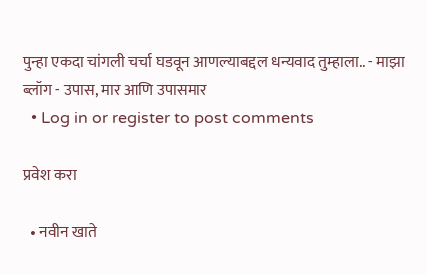पुन्हा एकदा चांगली चर्चा घडवून आणल्याबद्दल धन्यवाद तुम्हाला.. - माझा ब्लॉग - उपास, मार आणि उपासमार
  • Log in or register to post comments

प्रवेश करा

  • नवीन खाते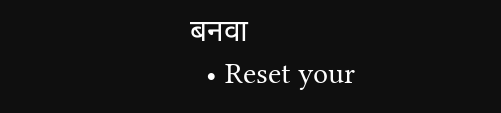बनवा
  • Reset your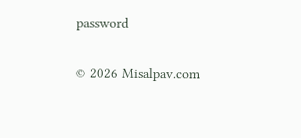password

© 2026 Misalpav.com